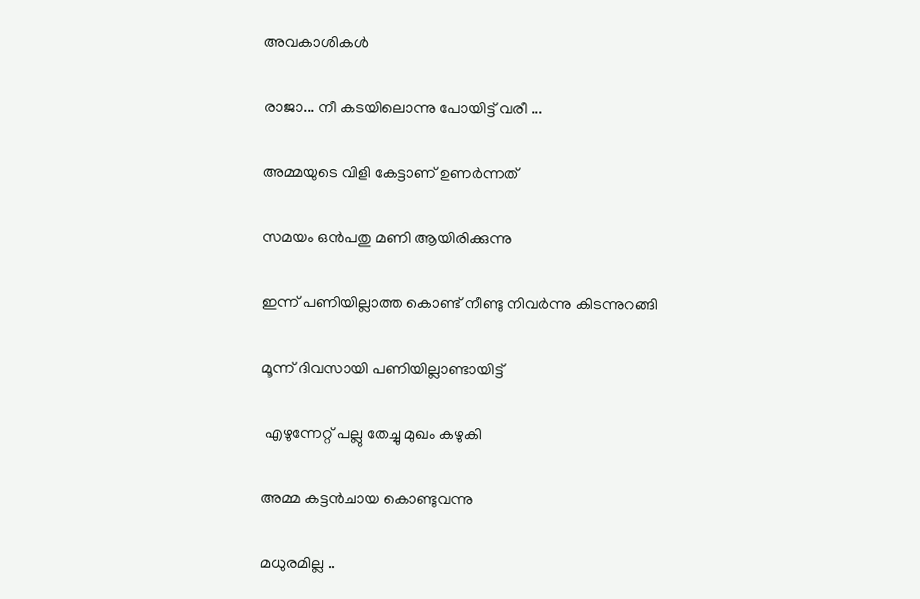അവകാശികൾ

രാജാ... നീ കടയിലൊന്നു പോയിട്ട് വരീ ...

അമ്മയുടെ വിളി കേട്ടാണ് ഉണർന്നത്

സമയം ഒൻപതു മണി ആയിരിക്കുന്നു

ഇന്ന് പണിയില്ലാത്ത കൊണ്ട് നീണ്ടു നിവർന്നു കിടന്നുറങ്ങി

മൂന്ന് ദിവസായി പണിയില്ലാണ്ടായിട്ട്

 എഴുന്നേറ്റ് പല്ലു തേച്ചു മുഖം കഴുകി

അമ്മ കട്ടൻചായ കൊണ്ടുവന്നു

മധുരമില്ല ..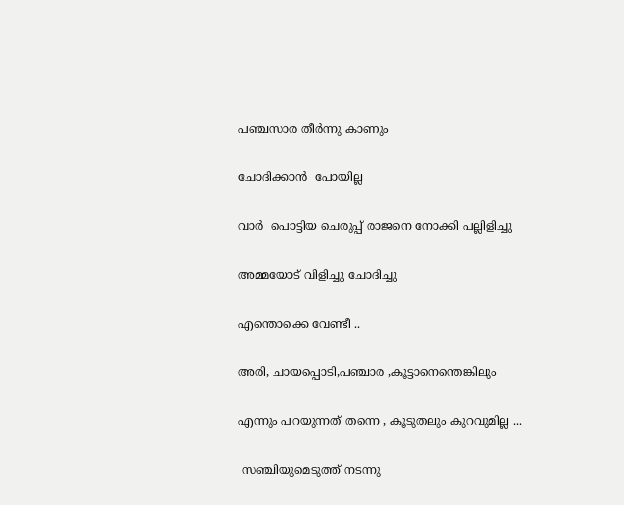പഞ്ചസാര തീർന്നു കാണും

ചോദിക്കാൻ  പോയില്ല

വാർ  പൊട്ടിയ ചെരുപ്പ് രാജനെ നോക്കി പല്ലിളിച്ചു

അമ്മയോട് വിളിച്ചു ചോദിച്ചു

എന്തൊക്കെ വേണ്ടീ ..

അരി, ചായപ്പൊടി,പഞ്ചാര ,കൂട്ടാനെന്തെങ്കിലും

എന്നും പറയുന്നത് തന്നെ , കൂടുതലും കുറവുമില്ല ...

 സഞ്ചിയുമെടുത്ത് നടന്നു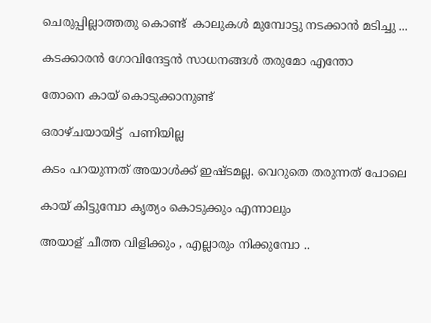ചെരുപ്പില്ലാത്തതു കൊണ്ട്  കാലുകൾ മുമ്പോട്ടു നടക്കാൻ മടിച്ചു ...

കടക്കാരൻ ഗോവിന്ദേട്ടൻ സാധനങ്ങൾ തരുമോ എന്തോ

തോനെ കായ്‌ കൊടുക്കാനുണ്ട്

ഒരാഴ്ചയായിട്ട്  പണിയില്ല

കടം പറയുന്നത് അയാൾക്ക് ഇഷ്ടമല്ല. വെറുതെ തരുന്നത് പോലെ

കായ്‌ കിട്ടുമ്പോ കൃത്യം കൊടുക്കും എന്നാലും

അയാള് ചീത്ത വിളിക്കും , എല്ലാരും നിക്കുമ്പോ ..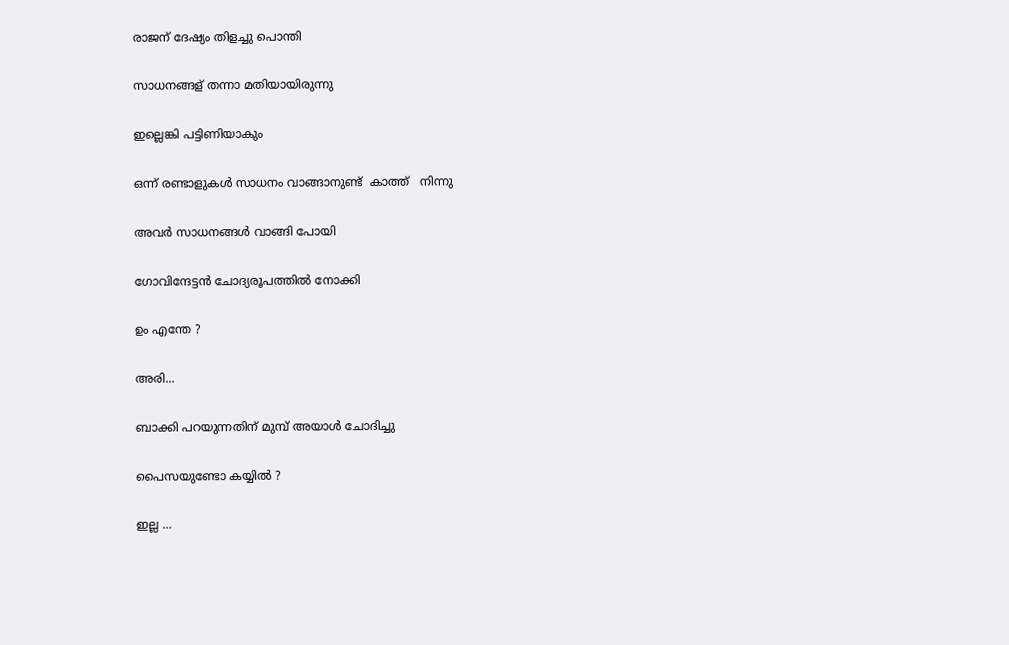രാജന് ദേഷ്യം തിളച്ചു പൊന്തി

സാധനങ്ങള് തന്നാ മതിയായിരുന്നു

ഇല്ലെങ്കി പട്ടിണിയാകും

ഒന്ന് രണ്ടാളുകൾ സാധനം വാങ്ങാനുണ്ട്  കാത്ത്   നിന്നു

അവർ സാധനങ്ങൾ വാങ്ങി പോയി

ഗോവിന്ദേട്ടൻ ചോദ്യരൂപത്തിൽ നോക്കി

ഉം എന്തേ ?

അരി...

ബാക്കി പറയുന്നതിന് മുമ്പ് അയാൾ ചോദിച്ചു

പൈസയുണ്ടോ കയ്യിൽ ?

ഇല്ല ...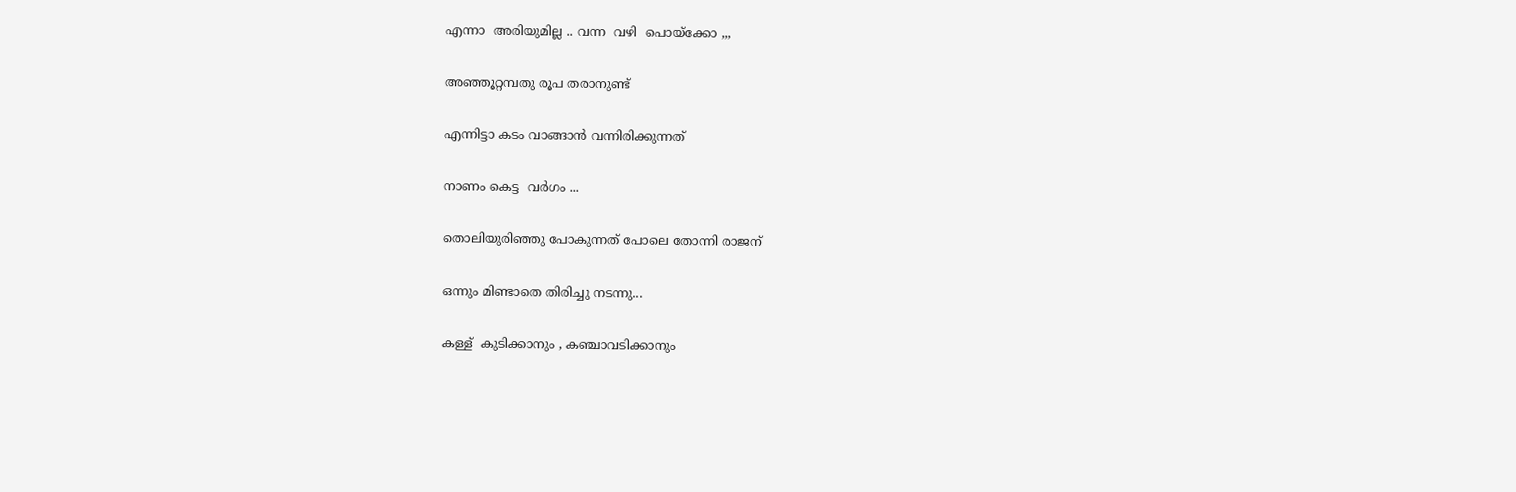എന്നാ  അരിയുമില്ല .. വന്ന  വഴി  പൊയ്ക്കോ ,,,

അഞ്ഞൂറ്റമ്പതു രൂപ തരാനുണ്ട്

എന്നിട്ടാ കടം വാങ്ങാൻ വന്നിരിക്കുന്നത്

നാണം കെട്ട  വർഗം ...

തൊലിയുരിഞ്ഞു പോകുന്നത് പോലെ തോന്നി രാജന്

ഒന്നും മിണ്ടാതെ തിരിച്ചു നടന്നു...

കള്ള്  കുടിക്കാനും , കഞ്ചാവടിക്കാനും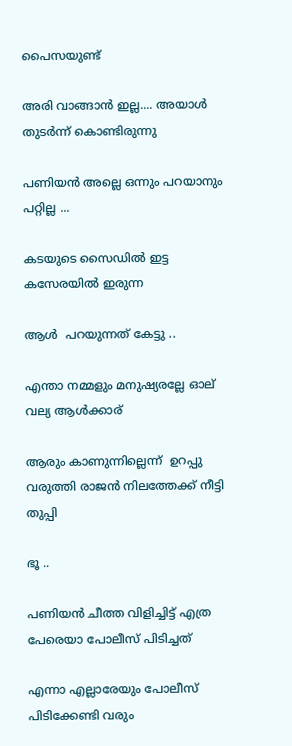പൈസയുണ്ട്

അരി വാങ്ങാൻ ഇല്ല.... അയാൾ തുടർന്ന് കൊണ്ടിരുന്നു

പണിയൻ അല്ലെ ഒന്നും പറയാനും പറ്റില്ല ...

കടയുടെ സൈഡിൽ ഇട്ട കസേരയിൽ ഇരുന്ന

ആൾ  പറയുന്നത് കേട്ടു ..

എന്താ നമ്മളും മനുഷ്യരല്ലേ ഓല് വല്യ ആൾക്കാര്

ആരും കാണുന്നില്ലെന്ന്  ഉറപ്പു വരുത്തി രാജൻ നിലത്തേക്ക് നീട്ടി തുപ്പി

ഭൂ ..

പണിയൻ ചീത്ത വിളിച്ചിട്ട് എത്ര പേരെയാ പോലീസ് പിടിച്ചത്

എന്നാ എല്ലാരേയും പോലീസ് പിടിക്കേണ്ടി വരും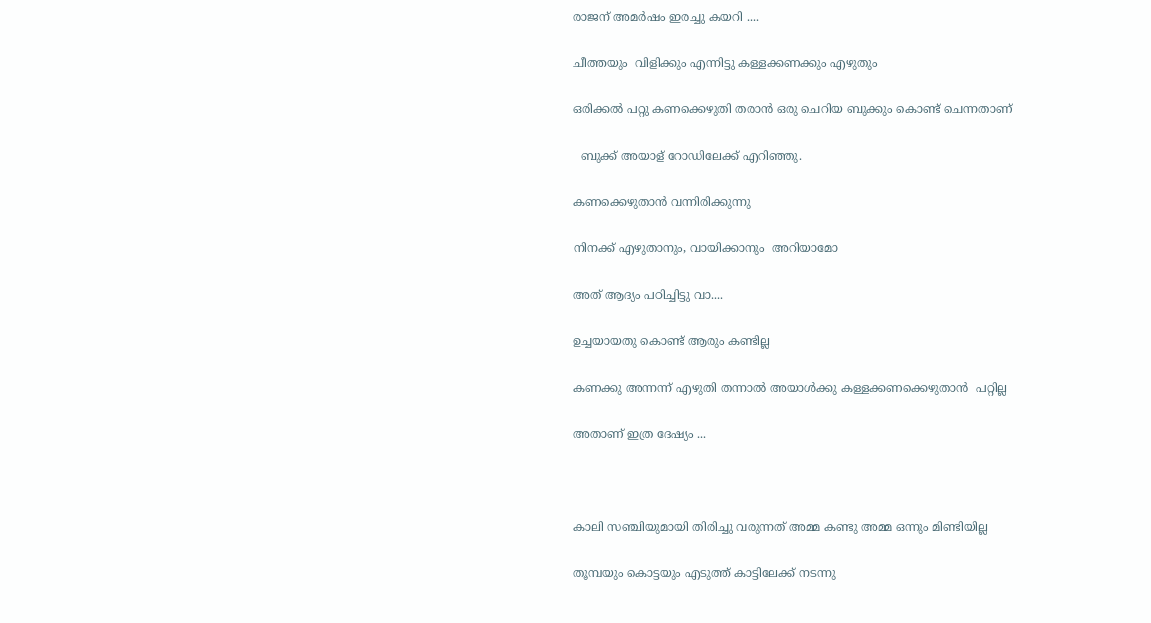രാജന് അമർഷം ഇരച്ചു കയറി ....

ചീത്തയും  വിളിക്കും എന്നിട്ടു കള്ളക്കണക്കും എഴുതും

ഒരിക്കൽ പറ്റു കണക്കെഴുതി തരാൻ ഒരു ചെറിയ ബുക്കും കൊണ്ട് ചെന്നതാണ്

  ബുക്ക് അയാള് റോഡിലേക്ക് എറിഞ്ഞു.

കണക്കെഴുതാൻ വന്നിരിക്കുന്നു

നിനക്ക് എഴുതാനും, വായിക്കാനും  അറിയാമോ

അത് ആദ്യം പഠിച്ചിട്ടു വാ....

ഉച്ചയായതു കൊണ്ട് ആരും കണ്ടില്ല

കണക്കു അന്നന്ന് എഴുതി തന്നാൽ അയാൾക്കു കള്ളക്കണക്കെഴുതാൻ  പറ്റില്ല

അതാണ് ഇത്ര ദേഷ്യം ...



കാലി സഞ്ചിയുമായി തിരിച്ചു വരുന്നത് അമ്മ കണ്ടു അമ്മ ഒന്നും മിണ്ടിയില്ല

തൂമ്പയും കൊട്ടയും എടുത്ത് കാട്ടിലേക്ക് നടന്നു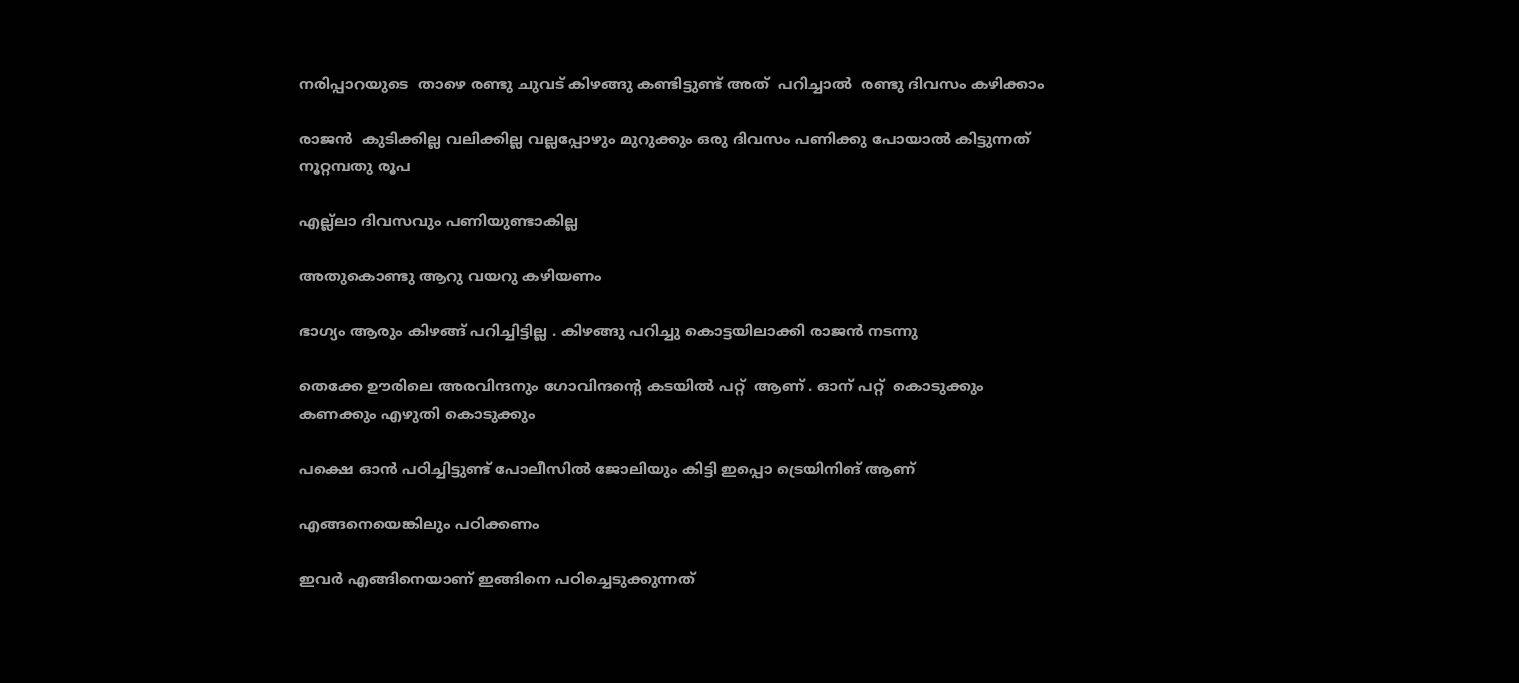നരിപ്പാറയുടെ  താഴെ രണ്ടു ചുവട് കിഴങ്ങു കണ്ടിട്ടുണ്ട് അത്  പറിച്ചാൽ  രണ്ടു ദിവസം കഴിക്കാം

രാജൻ  കുടിക്കില്ല വലിക്കില്ല വല്ലപ്പോഴും മുറുക്കും ഒരു ദിവസം പണിക്കു പോയാൽ കിട്ടുന്നത് നൂറ്റമ്പതു രൂപ

എല്ല്ലാ ദിവസവും പണിയുണ്ടാകില്ല

അതുകൊണ്ടു ആറു വയറു കഴിയണം

ഭാഗ്യം ആരും കിഴങ്ങ് പറിച്ചിട്ടില്ല . കിഴങ്ങു പറിച്ചു കൊട്ടയിലാക്കി രാജൻ നടന്നു

തെക്കേ ഊരിലെ അരവിന്ദനും ഗോവിന്ദന്റെ കടയിൽ പറ്റ്  ആണ് . ഓന് പറ്റ്  കൊടുക്കും കണക്കും എഴുതി കൊടുക്കും

പക്ഷെ ഓൻ പഠിച്ചിട്ടുണ്ട് പോലീസിൽ ജോലിയും കിട്ടി ഇപ്പൊ ട്രെയിനിങ് ആണ്

എങ്ങനെയെങ്കിലും പഠിക്കണം

ഇവർ എങ്ങിനെയാണ് ഇങ്ങിനെ പഠിച്ചെടുക്കുന്നത്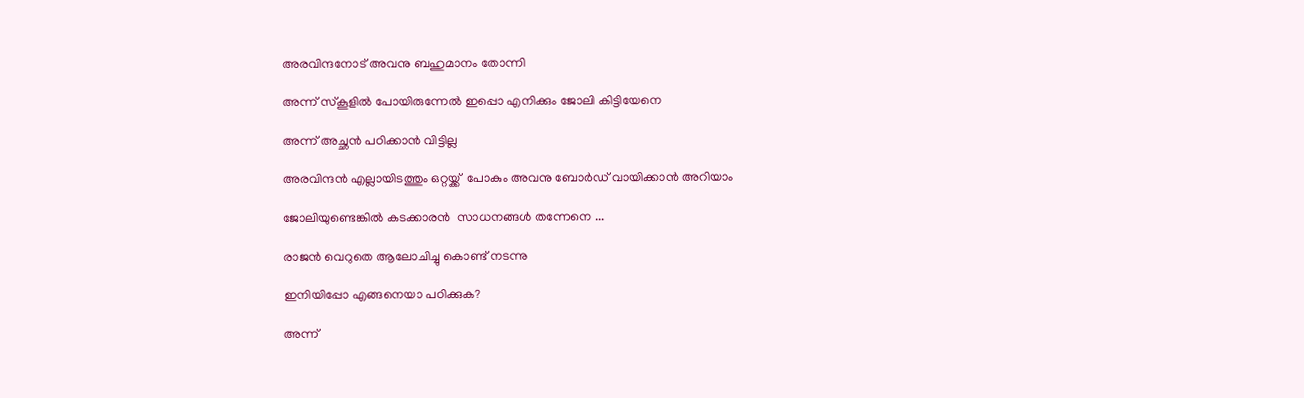അരവിന്ദനോട് അവനു ബഹുമാനം തോന്നി

അന്ന് സ്കൂളിൽ പോയിരുന്നേൽ ഇപ്പൊ എനിക്കും ജോലി കിട്ടിയേനെ

അന്ന് അച്ഛൻ പഠിക്കാൻ വിട്ടില്ല

അരവിന്ദൻ എല്ലായിടത്തും ഒറ്റയ്ക്ക്  പോകും അവനു ബോർഡ് വായിക്കാൻ അറിയാം

ജോലിയുണ്ടെങ്കിൽ കടക്കാരൻ  സാധനങ്ങൾ തന്നേനെ ...

രാജൻ വെറുതെ ആലോചിച്ചു കൊണ്ട് നടന്നു

ഇനിയിപ്പോ എങ്ങനെയാ പഠിക്കുക?

അന്ന്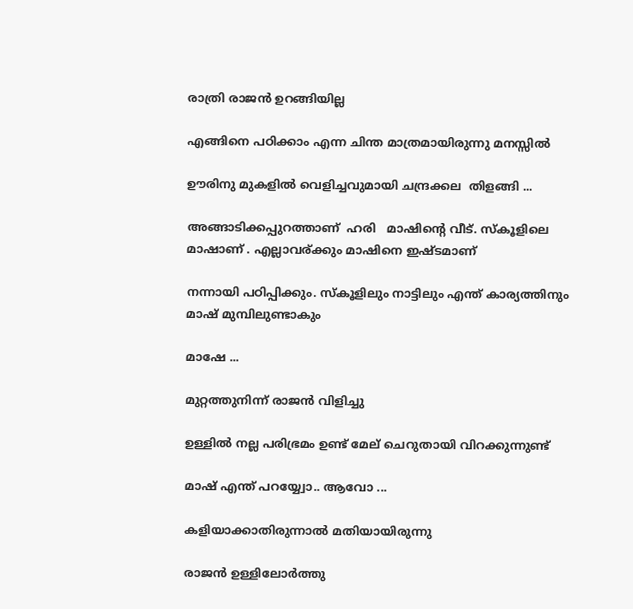രാത്രി രാജൻ ഉറങ്ങിയില്ല

എങ്ങിനെ പഠിക്കാം എന്ന ചിന്ത മാത്രമായിരുന്നു മനസ്സിൽ

ഊരിനു മുകളിൽ വെളിച്ചവുമായി ചന്ദ്രക്കല  തിളങ്ങി ...

അങ്ങാടിക്കപ്പുറത്താണ്  ഹരി   മാഷിന്റെ വീട്. സ്കൂളിലെ മാഷാണ് . എല്ലാവര്ക്കും മാഷിനെ ഇഷ്ടമാണ്

നന്നായി പഠിപ്പിക്കും. സ്കൂളിലും നാട്ടിലും എന്ത് കാര്യത്തിനും മാഷ് മുമ്പിലുണ്ടാകും

മാഷേ ...

മുറ്റത്തുനിന്ന് രാജൻ വിളിച്ചു

ഉള്ളിൽ നല്ല പരിഭ്രമം ഉണ്ട് മേല് ചെറുതായി വിറക്കുന്നുണ്ട്

മാഷ് എന്ത് പറയ്യ്വോ.. ആവോ ...

കളിയാക്കാതിരുന്നാൽ മതിയായിരുന്നു

രാജൻ ഉള്ളിലോർത്തു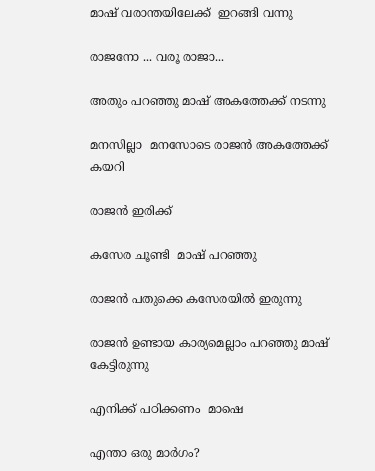മാഷ് വരാന്തയിലേക്ക്  ഇറങ്ങി വന്നു

രാജനോ ... വരൂ രാജാ...

അതും പറഞ്ഞു മാഷ് അകത്തേക്ക് നടന്നു

മനസില്ലാ  മനസോടെ രാജൻ അകത്തേക്ക് കയറി

രാജൻ ഇരിക്ക്

കസേര ചൂണ്ടി  മാഷ് പറഞ്ഞു

രാജൻ പതുക്കെ കസേരയിൽ ഇരുന്നു

രാജൻ ഉണ്ടായ കാര്യമെല്ലാം പറഞ്ഞു മാഷ് കേട്ടിരുന്നു

എനിക്ക് പഠിക്കണം  മാഷെ

എന്താ ഒരു മാർഗം?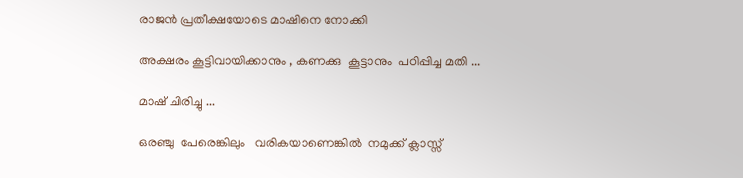രാജൻ പ്രതീക്ഷയോടെ മാഷിനെ നോക്കി

അക്ഷരം കൂട്ടിവായിക്കാനും , കണക്കു  കൂട്ടാനും  പഠിപ്പിച്ച മതി ...

മാഷ് ചിരിച്ചു ...

ഒരഞ്ചു  പേരെങ്കിലും   വരികയാണെങ്കിൽ  നമുക്ക് ക്ലാസ്സ്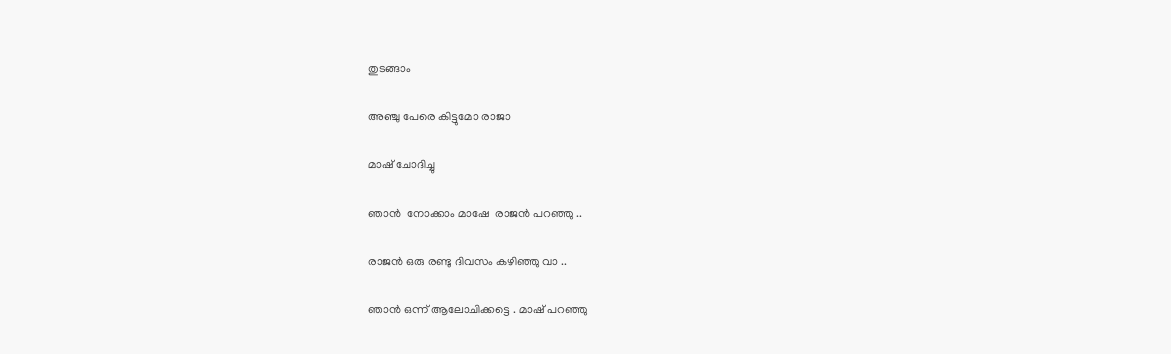തുടങ്ങാം

അഞ്ചു പേരെ കിട്ടുമോ രാജാ

മാഷ് ചോദിച്ചു

ഞാൻ  നോക്കാം മാഷേ  രാജൻ പറഞ്ഞു ..

രാജൻ ഒരു രണ്ടു ദിവസം കഴിഞ്ഞു വാ ..

ഞാൻ ഒന്ന് ആലോചിക്കട്ടെ . മാഷ് പറഞ്ഞു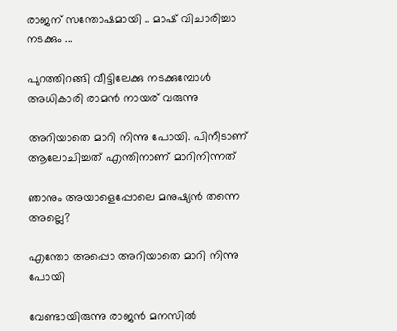രാജന് സന്തോഷമായി .. മാഷ് വിചാരിച്ചാ നടക്കും ...

പുറത്തിറങ്ങി വീട്ടിലേക്കു നടക്കുമ്പോൾ അധികാരി രാമൻ നായര് വരുന്നു

അറിയാതെ മാറി നിന്നു പോയി. പിനീടാണ് ആലോചിച്ചത് എന്തിനാണ് മാറിനിന്നത്

ഞാനും അയാളെപ്പോലെ മനുഷ്യൻ തന്നെ അല്ലെ?

എന്തോ അപ്പൊ അറിയാതെ മാറി നിന്നു പോയി

വേണ്ടായിരുന്നു രാജൻ മനസിൽ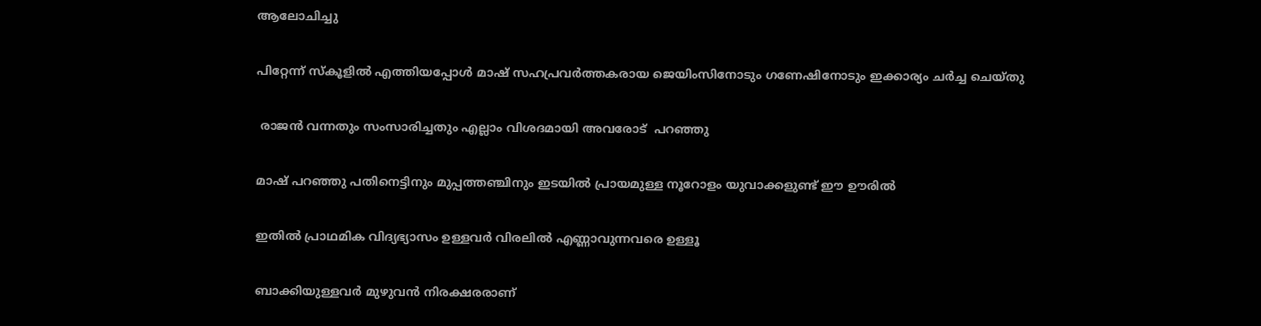ആലോചിച്ചു

പിറ്റേന്ന് സ്കൂളിൽ എത്തിയപ്പോൾ മാഷ് സഹപ്രവർത്തകരായ ജെയിംസിനോടും ഗണേഷിനോടും ഇക്കാര്യം ചർച്ച ചെയ്തു

 രാജൻ വന്നതും സംസാരിച്ചതും എല്ലാം വിശദമായി അവരോട്  പറഞ്ഞു

മാഷ് പറഞ്ഞു പതിനെട്ടിനും മുപ്പത്തഞ്ചിനും ഇടയിൽ പ്രായമുള്ള നൂറോളം യുവാക്കളുണ്ട് ഈ ഊരിൽ

ഇതിൽ പ്രാഥമിക വിദ്യഭ്യാസം ഉള്ളവർ വിരലിൽ എണ്ണാവുന്നവരെ ഉള്ളൂ

ബാക്കിയുള്ളവർ മുഴുവൻ നിരക്ഷരരാണ്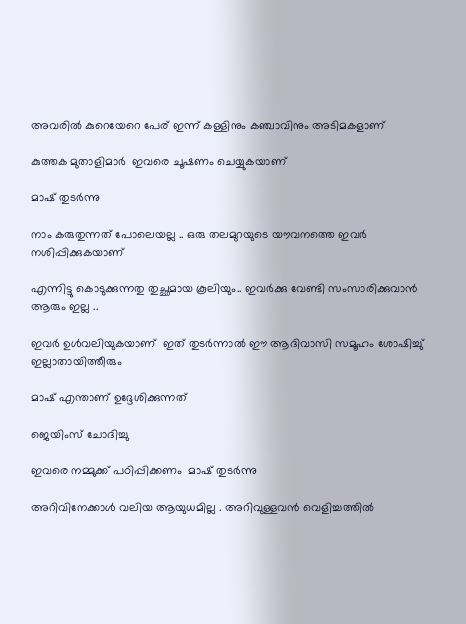അവരിൽ കുറെയേറെ പേര് ഇന്ന് കള്ളിനും കഞ്ചാവിനും അടിമകളാണ്

കുത്തക മുതാളിമാർ  ഇവരെ ചൂഷണം ചെയ്യുകയാണ്

മാഷ് തുടർന്നു

നാം കരുതുന്നത് പോലെയല്ല .. ഒരു തലമുറയുടെ യൗവനത്തെ ഇവർ നശിപ്പിക്കുകയാണ്

എന്നിട്ടു കൊടുക്കുന്നതു തുച്ഛമായ കൂലിയും.. ഇവർക്കു വേണ്ടി സംസാരിക്കുവാൻ ആരും ഇല്ല ..

ഇവർ ഉൾവലിയുകയാണ്‌  ഇത് തുടർന്നാൽ ഈ ആദിവാസി സമൂഹം ശോഷിച്ചു് ഇല്ലാതായിത്തീരും

മാഷ് എന്താണ് ഉദ്ദേശിക്കുന്നത്

ജെയിംസ് ചോദിച്ചു

ഇവരെ നമ്മുക്ക് പഠിപ്പിക്കണം  മാഷ് തുടർന്നു

അറിവിനേക്കാൾ വലിയ ആയുധമില്ല . അറിവുള്ളവൻ വെളിച്ചത്തിൽ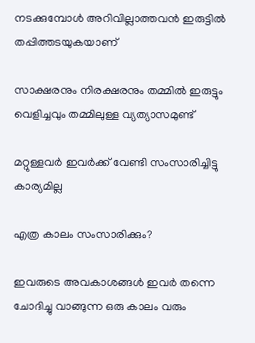നടക്കുമ്പോൾ അറിവില്ലാത്തവൻ ഇരുട്ടിൽ തപ്പിത്തടയുകയാണ്

സാക്ഷരനും നിരക്ഷരനും തമ്മിൽ ഇരുട്ടും വെളിച്ചവും തമ്മിലുള്ള വ്യത്യാസമുണ്ട്

മറ്റുള്ളവർ ഇവർക്ക് വേണ്ടി സംസാരിച്ചിട്ടു കാര്യമില്ല

എത്ര കാലം സംസാരിക്കും?

ഇവരുടെ അവകാശങ്ങൾ ഇവർ തന്നെ ചോദിച്ചു വാങ്ങുന്ന ഒരു കാലം വരും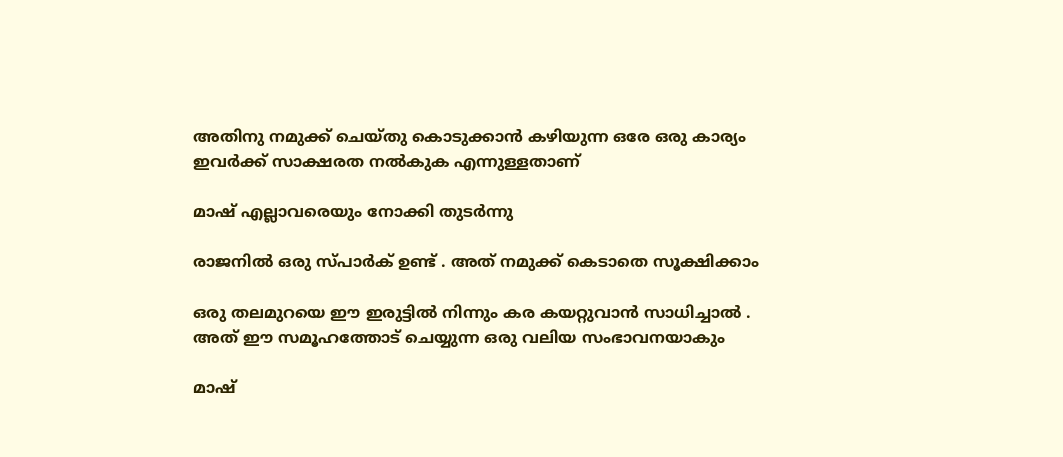അതിനു നമുക്ക് ചെയ്തു കൊടുക്കാൻ കഴിയുന്ന ഒരേ ഒരു കാര്യം ഇവർക്ക് സാക്ഷരത നൽകുക എന്നുള്ളതാണ്

മാഷ് എല്ലാവരെയും നോക്കി തുടർന്നു

രാജനിൽ ഒരു സ്പാർക് ഉണ്ട് . അത് നമുക്ക് കെടാതെ സൂക്ഷിക്കാം

ഒരു തലമുറയെ ഈ ഇരുട്ടിൽ നിന്നും കര കയറ്റുവാൻ സാധിച്ചാൽ . അത് ഈ സമൂഹത്തോട് ചെയ്യുന്ന ഒരു വലിയ സംഭാവനയാകും

മാഷ്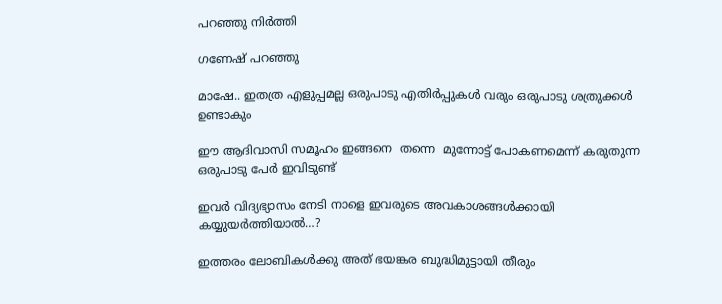പറഞ്ഞു നിർത്തി

ഗണേഷ് പറഞ്ഞു

മാഷേ.. ഇതത്ര എളുപ്പമല്ല ഒരുപാടു എതിർപ്പുകൾ വരും ഒരുപാടു ശത്രുക്കൾ ഉണ്ടാകും

ഈ ആദിവാസി സമൂഹം ഇങ്ങനെ  തന്നെ  മുന്നോട്ട് പോകണമെന്ന് കരുതുന്ന ഒരുപാടു പേർ ഇവിടുണ്ട്

ഇവർ വിദ്യഭ്യാസം നേടി നാളെ ഇവരുടെ അവകാശങ്ങൾക്കായി കയ്യുയർത്തിയാൽ…?

ഇത്തരം ലോബികൾക്കു അത് ഭയങ്കര ബുദ്ധിമുട്ടായി തീരും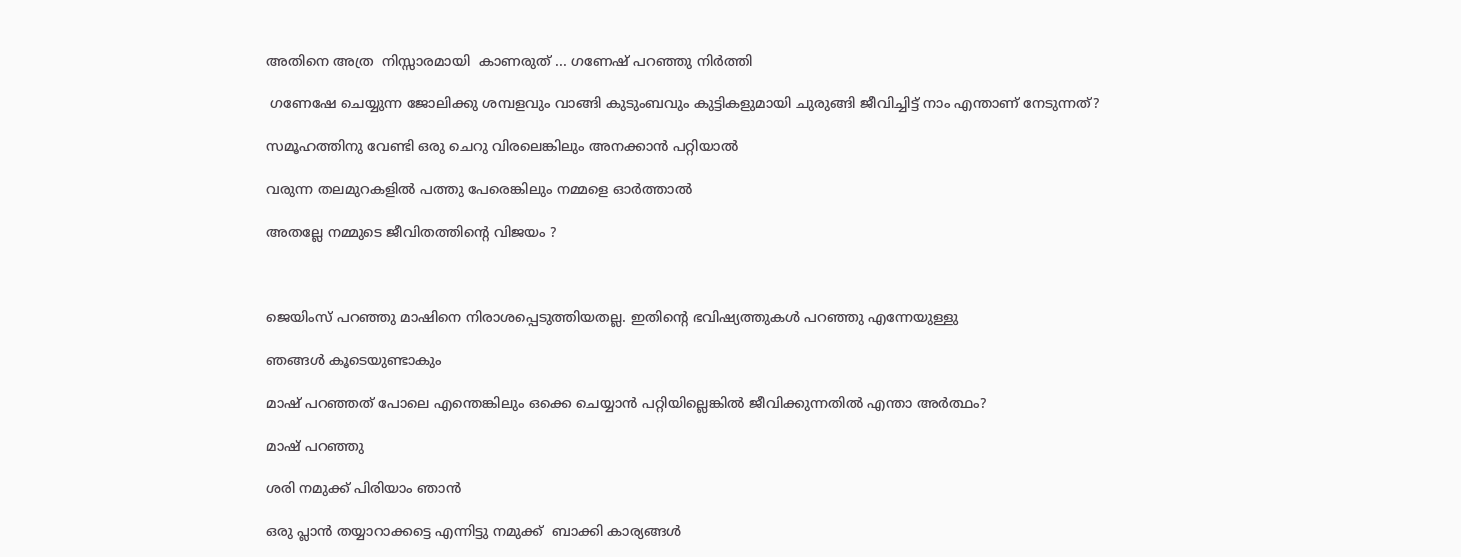അതിനെ അത്ര  നിസ്സാരമായി  കാണരുത് ... ഗണേഷ് പറഞ്ഞു നിർത്തി

 ഗണേഷേ ചെയ്യുന്ന ജോലിക്കു ശമ്പളവും വാങ്ങി കുടുംബവും കുട്ടികളുമായി ചുരുങ്ങി ജീവിച്ചിട്ട് നാം എന്താണ് നേടുന്നത്?

സമൂഹത്തിനു വേണ്ടി ഒരു ചെറു വിരലെങ്കിലും അനക്കാൻ പറ്റിയാൽ

വരുന്ന തലമുറകളിൽ പത്തു പേരെങ്കിലും നമ്മളെ ഓർത്താൽ

അതല്ലേ നമ്മുടെ ജീവിതത്തിന്റെ വിജയം ?



ജെയിംസ് പറഞ്ഞു മാഷിനെ നിരാശപ്പെടുത്തിയതല്ല. ഇതിന്റെ ഭവിഷ്യത്തുകൾ പറഞ്ഞു എന്നേയുള്ളു

ഞങ്ങൾ കൂടെയുണ്ടാകും

മാഷ് പറഞ്ഞത് പോലെ എന്തെങ്കിലും ഒക്കെ ചെയ്യാൻ പറ്റിയില്ലെങ്കിൽ ജീവിക്കുന്നതിൽ എന്താ അർത്ഥം?

മാഷ് പറഞ്ഞു

ശരി നമുക്ക് പിരിയാം ഞാൻ

ഒരു പ്ലാൻ തയ്യാറാക്കട്ടെ എന്നിട്ടു നമുക്ക്  ബാക്കി കാര്യങ്ങൾ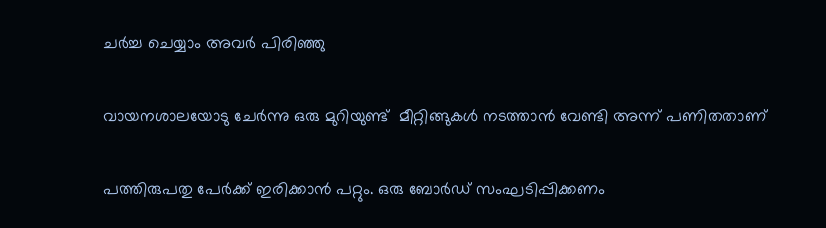ചർച്ച ചെയ്യാം അവർ പിരിഞ്ഞു

വായനശാലയോടു ചേർന്നു ഒരു മുറിയുണ്ട്  മീറ്റിങ്ങുകൾ നടത്താൻ വേണ്ടി അന്ന് പണിതതാണ്

പത്തിരുപതു പേർക്ക് ഇരിക്കാൻ പറ്റും. ഒരു ബോർഡ് സംഘടിപ്പിക്കണം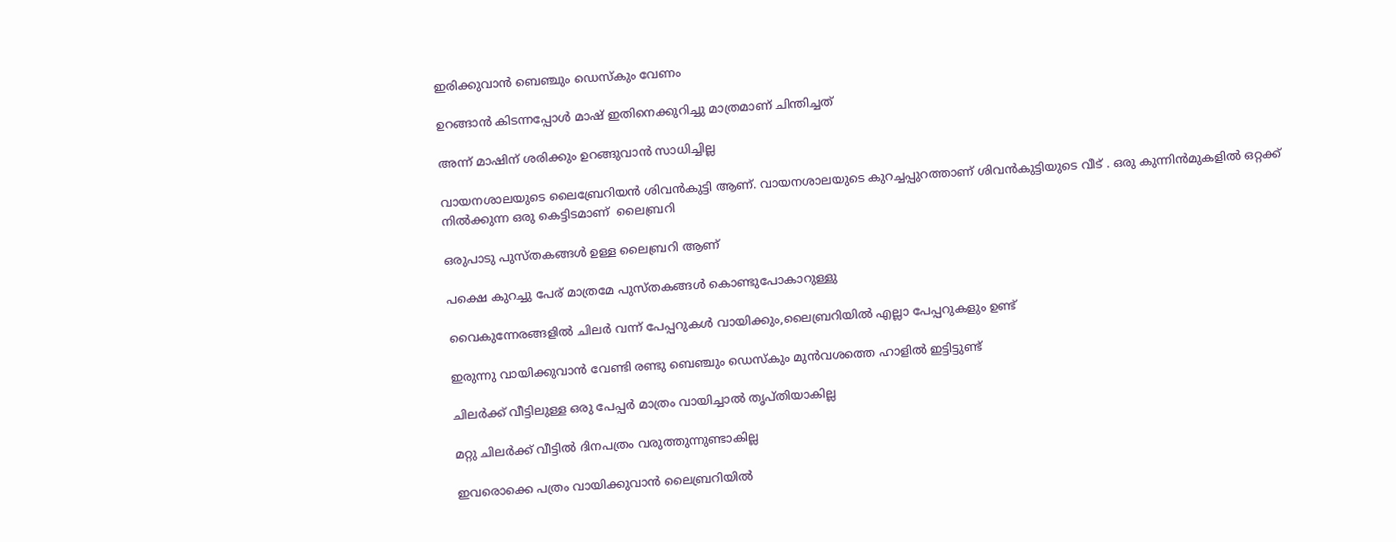ഇരിക്കുവാൻ ബെഞ്ചും ഡെസ്കും വേണം

ഉറങ്ങാൻ കിടന്നപ്പോൾ മാഷ് ഇതിനെക്കുറിച്ചു മാത്രമാണ് ചിന്തിച്ചത്

അന്ന് മാഷിന് ശരിക്കും ഉറങ്ങുവാൻ സാധിച്ചില്ല

വായനശാലയുടെ ലൈബ്രേറിയൻ ശിവൻകുട്ടി ആണ്. വായനശാലയുടെ കുറച്ചപ്പുറത്താണ് ശിവൻകുട്ടിയുടെ വീട് . ഒരു കുന്നിൻമുകളിൽ ഒറ്റക്ക് നിൽക്കുന്ന ഒരു കെട്ടിടമാണ്  ലൈബ്രറി

ഒരുപാടു പുസ്തകങ്ങൾ ഉള്ള ലൈബ്രറി ആണ്

പക്ഷെ കുറച്ചു പേര് മാത്രമേ പുസ്തകങ്ങൾ കൊണ്ടുപോകാറുള്ളു

വൈകുന്നേരങ്ങളിൽ ചിലർ വന്ന് പേപ്പറുകൾ വായിക്കും,ലൈബ്രറിയിൽ എല്ലാ പേപ്പറുകളും ഉണ്ട്

ഇരുന്നു വായിക്കുവാൻ വേണ്ടി രണ്ടു ബെഞ്ചും ഡെസ്കും മുൻവശത്തെ ഹാളിൽ ഇട്ടിട്ടുണ്ട്

ചിലർക്ക് വീട്ടിലുള്ള ഒരു പേപ്പർ മാത്രം വായിച്ചാൽ തൃപ്‌തിയാകില്ല

മറ്റു ചിലർക്ക് വീട്ടിൽ ദിനപത്രം വരുത്തുന്നുണ്ടാകില്ല

ഇവരൊക്കെ പത്രം വായിക്കുവാൻ ലൈബ്രറിയിൽ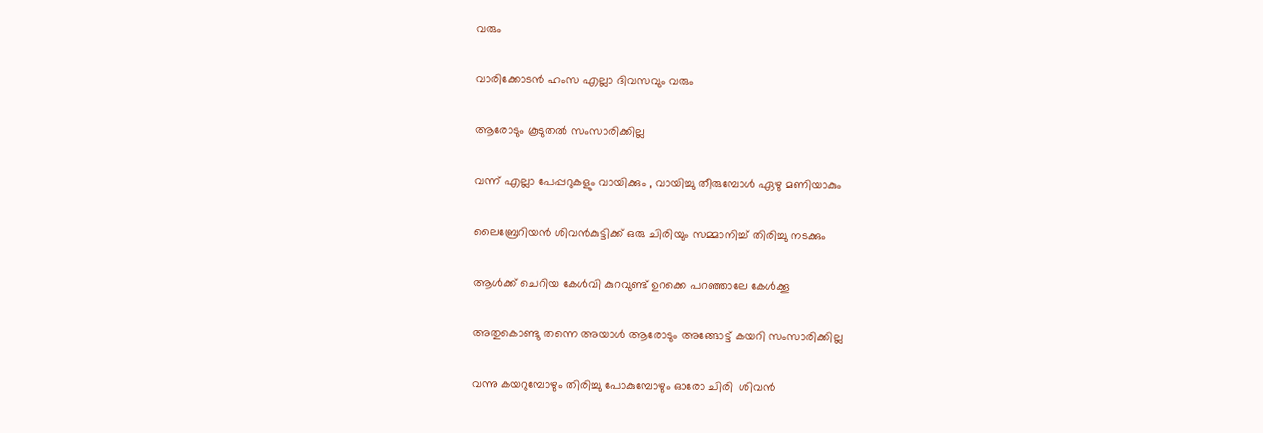വരും

വാരിക്കോടൻ ഹംസ എല്ലാ ദിവസവും വരും

ആരോടും കൂടുതൽ സംസാരിക്കില്ല

വന്ന് എല്ലാ പേപ്പറുകളും വായിക്കും , വായിച്ചു തീരുമ്പോൾ ഏഴു മണിയാകും

ലൈബ്രേറിയൻ ശിവൻകുട്ടിക്ക് ഒരു ചിരിയും സമ്മാനിച്ച് തിരിച്ചു നടക്കും

ആൾക്ക് ചെറിയ കേൾവി കുറവുണ്ട് ഉറക്കെ പറഞ്ഞാലേ കേൾക്കൂ

അതുകൊണ്ടു തന്നെ അയാൾ ആരോടും അങ്ങോട്ട് കയറി സംസാരിക്കില്ല

വന്നു കയറുമ്പോഴും തിരിച്ചു പോകുമ്പോഴും ഓരോ ചിരി  ശിവൻ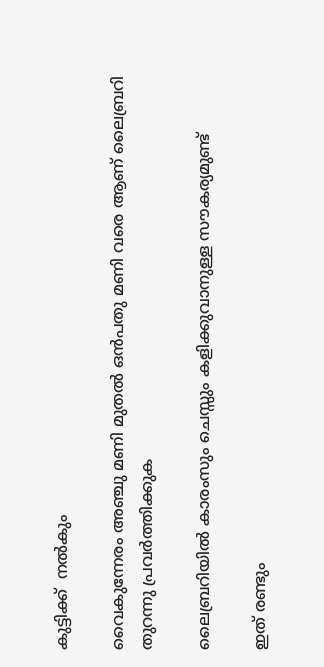കുട്ടിക്ക്  നൽകും

വൈകുന്നേരം അഞ്ചു മണി മുതൽ ഒൻപതു മണി വരെ ആണ് ലൈബ്രറി തുറന്നു പ്രവർത്തിക്കുക

ലൈബ്രറിയിൽ കാരംസും ചെസ്സും കളിക്കുവാനുള്ള സൗകര്യമുണ്ട്

ഇത് രണ്ടും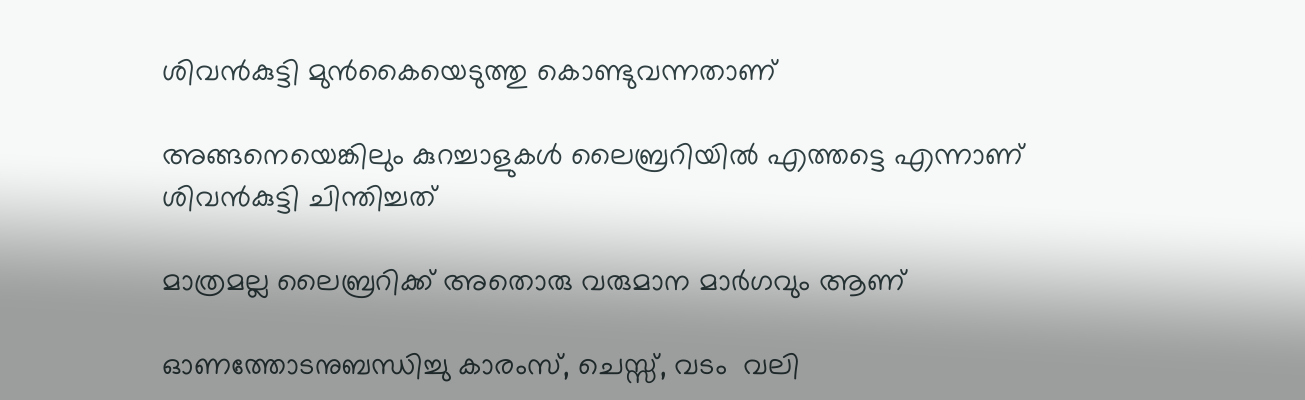ശിവൻകുട്ടി മുൻകൈയെടുത്തു കൊണ്ടുവന്നതാണ്

അങ്ങനെയെങ്കിലും കുറച്ചാളുകൾ ലൈബ്രറിയിൽ എത്തട്ടെ എന്നാണ് ശിവൻകുട്ടി ചിന്തിച്ചത്

മാത്രമല്ല ലൈബ്രറിക്ക് അതൊരു വരുമാന മാർഗവും ആണ്

ഓണത്തോടനുബന്ധിച്ചു കാരംസ്, ചെസ്സ്, വടം  വലി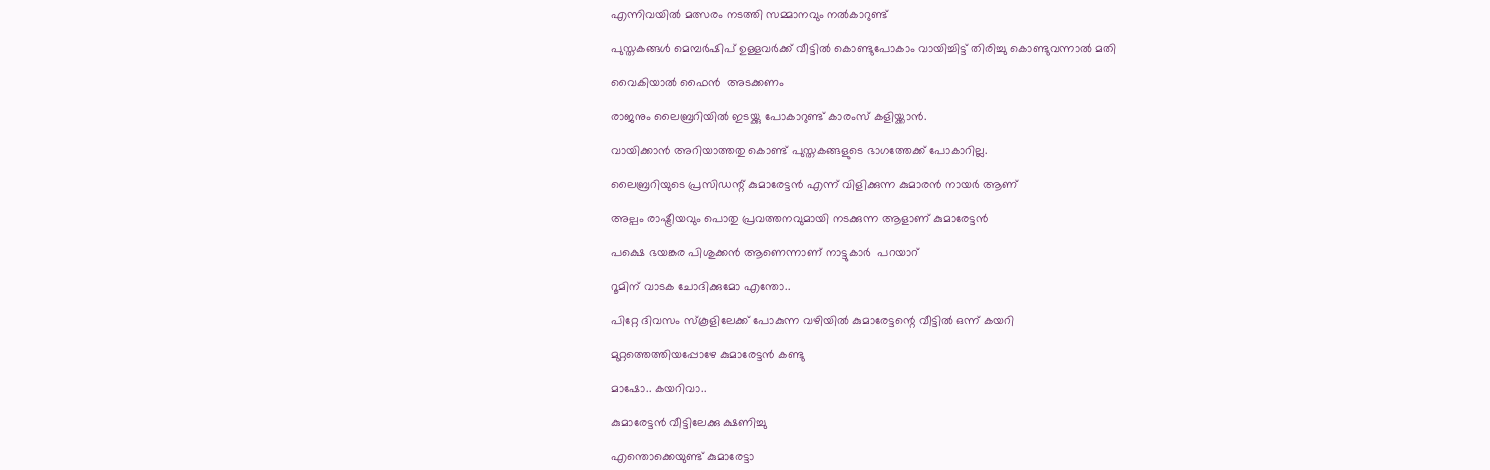എന്നിവയിൽ മത്സരം നടത്തി സമ്മാനവും നൽകാറുണ്ട്

പുസ്തകങ്ങൾ മെമ്പർഷിപ് ഉള്ളവർക്ക് വീട്ടിൽ കൊണ്ടുപോകാം വായിച്ചിട്ട് തിരിച്ചു കൊണ്ടുവന്നാൽ മതി

വൈകിയാൽ ഫൈൻ  അടക്കണം

രാജനും ലൈബ്രറിയിൽ ഇടയ്ക്കു പോകാറുണ്ട് കാരംസ് കളിയ്ക്കാൻ.

വായിക്കാൻ അറിയാത്തതു കൊണ്ട് പുസ്തകങ്ങളുടെ ഭാഗത്തേക്ക് പോകാറില്ല.

ലൈബ്രറിയുടെ പ്രസിഡന്റ് കുമാരേട്ടൻ എന്ന് വിളിക്കുന്ന കുമാരൻ നായർ ആണ്

അല്പം രാഷ്ട്രീയവും പൊതു പ്രവത്തനവുമായി നടക്കുന്ന ആളാണ് കുമാരേട്ടൻ

പക്ഷെ ഭയങ്കര പിശുക്കൻ ആണെന്നാണ് നാട്ടുകാർ  പറയാറ്

റൂമിന് വാടക ചോദിക്കുമോ എന്തോ..

പിറ്റേ ദിവസം സ്കൂളിലേക്ക് പോകുന്ന വഴിയിൽ കുമാരേട്ടന്റെ വീട്ടിൽ ഒന്ന് കയറി

മുറ്റത്തെത്തിയപ്പോഴേ കുമാരേട്ടൻ കണ്ടു

മാഷോ.. കയറിവാ..

കുമാരേട്ടൻ വീട്ടിലേക്കു ക്ഷണിച്ചു

എന്തൊക്കെയുണ്ട് കുമാരേട്ടാ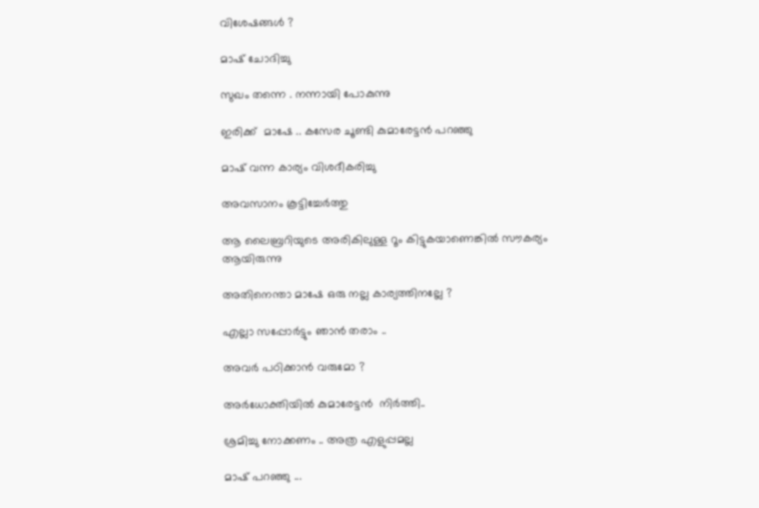വിശേഷങ്ങൾ ?

മാഷ് ചോദിച്ചു

സുഖം തന്നെ . നന്നായി പോകുന്നു

ഇരിക്ക്  മാഷേ .. കസേര ചൂണ്ടി കുമാരേട്ടൻ പറഞ്ഞു

മാഷ് വന്ന കാര്യം വിശദീകരിച്ചു

അവസാനം കൂട്ടിച്ചേർത്തു

ആ ലൈബ്രറിയുടെ അരികിലുള്ള റൂം കിട്ടുകയാണെങ്കിൽ സൗകര്യം ആയിരുന്നു

അതിനെന്താ മാഷേ ഒരു നല്ല കാര്യത്തിനല്ലേ ?

എല്ലാ സപ്പോർട്ടും ഞാൻ തരാം ..

അവർ പഠിക്കാൻ വരുമോ ?

അർധോക്തിയിൽ കുമാരേട്ടൻ  നിർത്തി..

ശ്രമിച്ചു നോക്കണം .. അത്ര എളുപ്പമല്ല

മാഷ് പറഞ്ഞു ...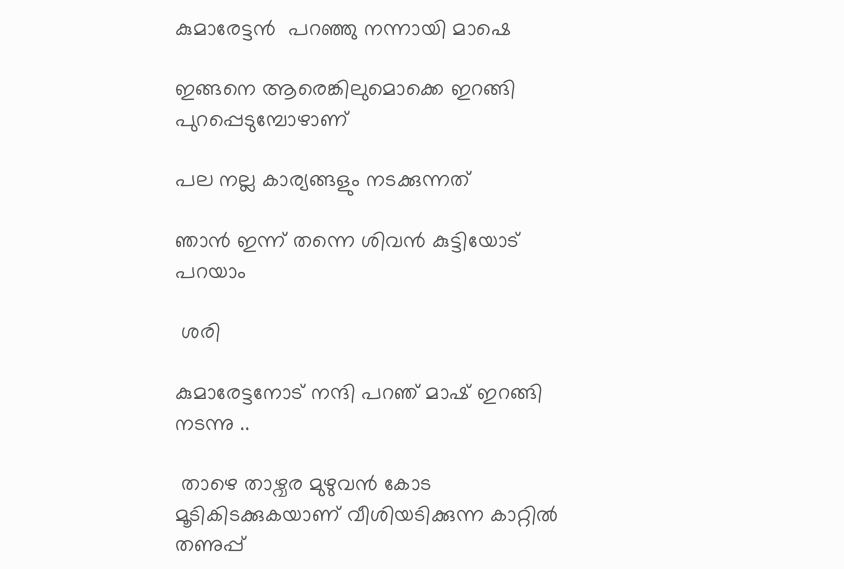കുമാരേട്ടൻ  പറഞ്ഞു നന്നായി മാഷെ

ഇങ്ങനെ ആരെങ്കിലുമൊക്കെ ഇറങ്ങി പുറപ്പെടുമ്പോഴാണ്

പല നല്ല കാര്യങ്ങളും നടക്കുന്നത്

ഞാൻ ഇന്ന് തന്നെ ശിവൻ കുട്ടിയോട് പറയാം

 ശരി

കുമാരേട്ടനോട് നന്ദി പറഞ് മാഷ് ഇറങ്ങി നടന്നു ..

 താഴെ താഴ്വര മുഴുവൻ കോട മൂടികിടക്കുകയാണ് വീശിയടിക്കുന്ന കാറ്റിൽ തണുപ്പ്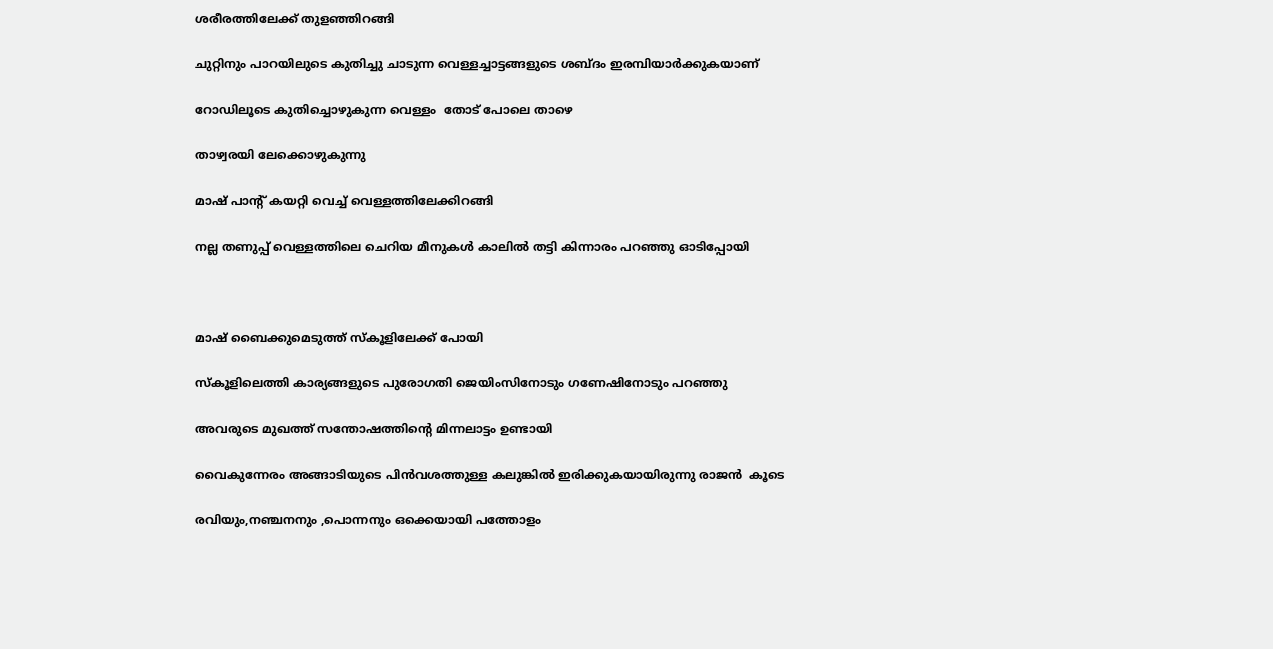ശരീരത്തിലേക്ക് തുളഞ്ഞിറങ്ങി

ചുറ്റിനും പാറയിലുടെ കുതിച്ചു ചാടുന്ന വെള്ളച്ചാട്ടങ്ങളുടെ ശബ്ദം ഇരമ്പിയാർക്കുകയാണ്

റോഡിലൂടെ കുതിച്ചൊഴുകുന്ന വെള്ളം  തോട് പോലെ താഴെ

താഴ്വരയി ലേക്കൊഴുകുന്നു

മാഷ് പാന്റ് കയറ്റി വെച്ച് വെള്ളത്തിലേക്കിറങ്ങി

നല്ല തണുപ്പ് വെള്ളത്തിലെ ചെറിയ മീനുകൾ കാലിൽ തട്ടി കിന്നാരം പറഞ്ഞു ഓടിപ്പോയി



മാഷ് ബൈക്കുമെടുത്ത് സ്കൂളിലേക്ക് പോയി

സ്കൂളിലെത്തി കാര്യങ്ങളുടെ പുരോഗതി ജെയിംസിനോടും ഗണേഷിനോടും പറഞ്ഞു

അവരുടെ മുഖത്ത് സന്തോഷത്തിന്റെ മിന്നലാട്ടം ഉണ്ടായി

വൈകുന്നേരം അങ്ങാടിയുടെ പിൻവശത്തുള്ള കലുങ്കിൽ ഇരിക്കുകയായിരുന്നു രാജൻ  കൂടെ

രവിയും,നഞ്ചനനും ,പൊന്നനും ഒക്കെയായി പത്തോളം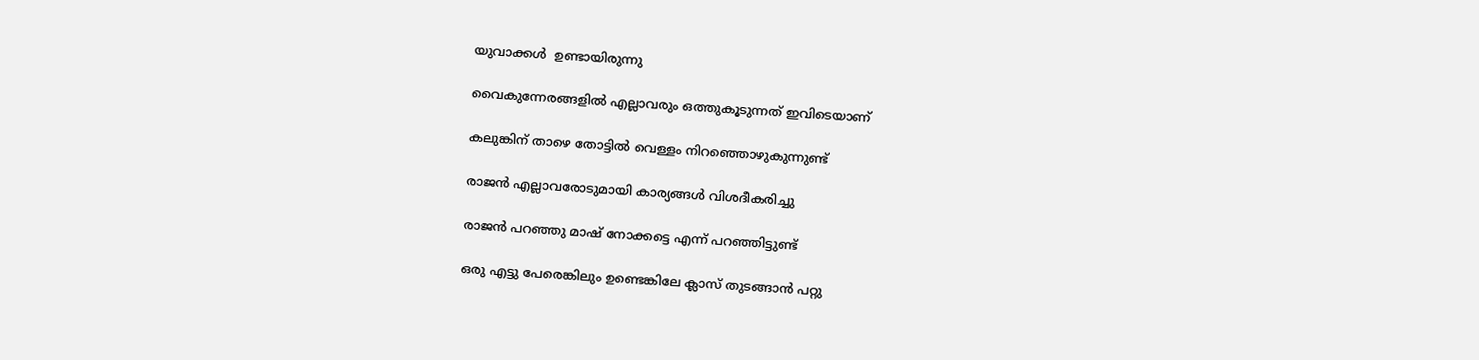യുവാക്കൾ  ഉണ്ടായിരുന്നു

വൈകുന്നേരങ്ങളിൽ എല്ലാവരും ഒത്തുകൂടുന്നത് ഇവിടെയാണ്

കലുങ്കിന് താഴെ തോട്ടിൽ വെള്ളം നിറഞ്ഞൊഴുകുന്നുണ്ട്

രാജൻ എല്ലാവരോടുമായി കാര്യങ്ങൾ വിശദീകരിച്ചു

രാജൻ പറഞ്ഞു മാഷ് നോക്കട്ടെ എന്ന് പറഞ്ഞിട്ടുണ്ട്

ഒരു എട്ടു പേരെങ്കിലും ഉണ്ടെങ്കിലേ ക്ലാസ് തുടങ്ങാൻ പറ്റു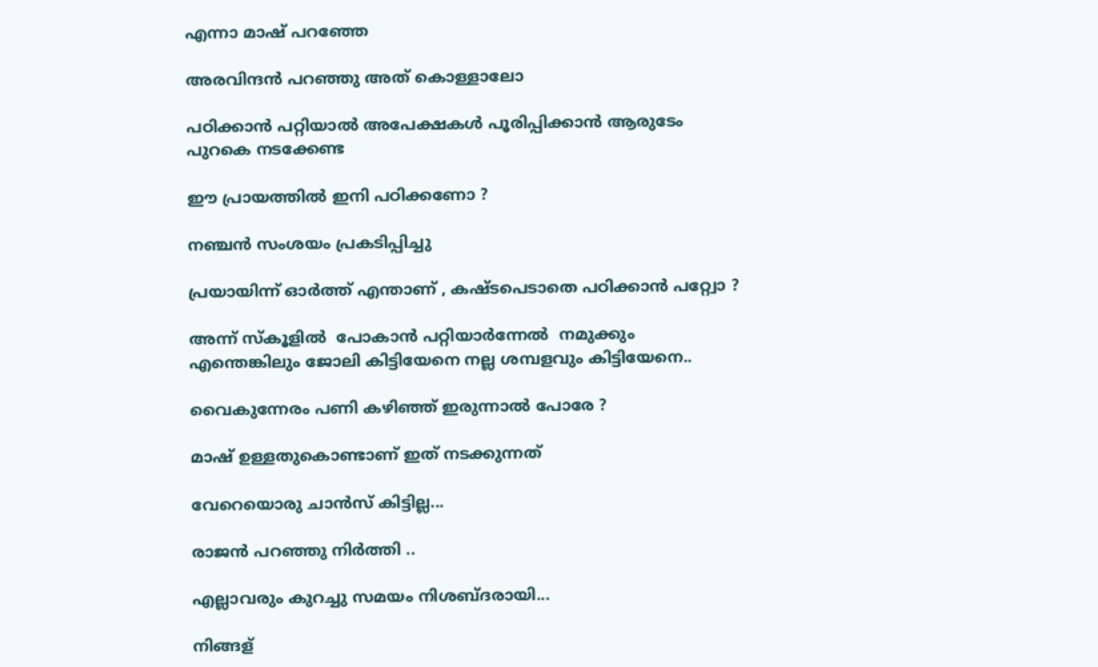എന്നാ മാഷ് പറഞ്ഞേ

അരവിന്ദൻ പറഞ്ഞു അത് കൊള്ളാലോ

പഠിക്കാൻ പറ്റിയാൽ അപേക്ഷകൾ പൂരിപ്പിക്കാൻ ആരുടേം പുറകെ നടക്കേണ്ട

ഈ പ്രായത്തിൽ ഇനി പഠിക്കണോ ?

നഞ്ചൻ സംശയം പ്രകടിപ്പിച്ചു

പ്രയായിന്ന് ഓർത്ത് എന്താണ് , കഷ്ടപെടാതെ പഠിക്കാൻ പറ്റ്വോ ?

അന്ന് സ്‌കൂളിൽ  പോകാൻ പറ്റിയാർന്നേൽ  നമുക്കും എന്തെങ്കിലും ജോലി കിട്ടിയേനെ നല്ല ശമ്പളവും കിട്ടിയേനെ..

വൈകുന്നേരം പണി കഴിഞ്ഞ് ഇരുന്നാൽ പോരേ ?

മാഷ് ഉള്ളതുകൊണ്ടാണ് ഇത് നടക്കുന്നത്

വേറെയൊരു ചാൻസ് കിട്ടില്ല...

രാജൻ പറഞ്ഞു നിർത്തി ..

എല്ലാവരും കുറച്ചു സമയം നിശബ്ദരായി...

നിങ്ങള്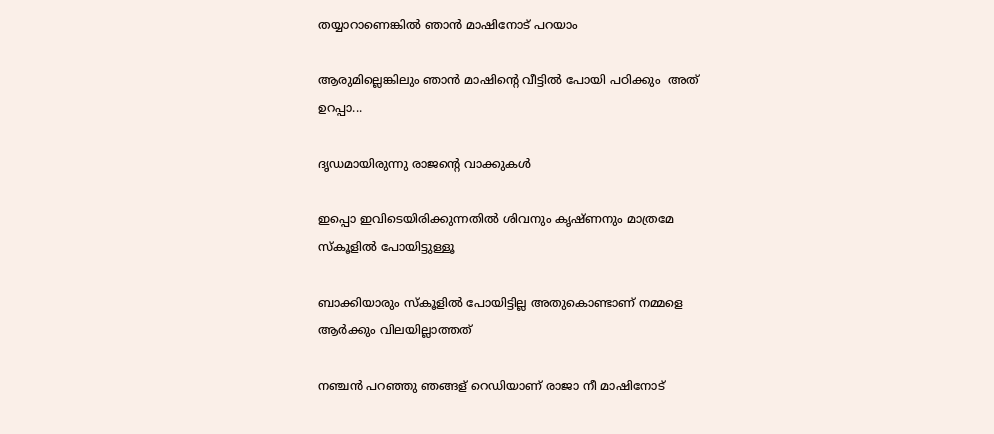തയ്യാറാണെങ്കിൽ ഞാൻ മാഷിനോട് പറയാം

ആരുമില്ലെങ്കിലും ഞാൻ മാഷിന്റെ വീട്ടിൽ പോയി പഠിക്കും  അത് ഉറപ്പാ...

ദൃഡമായിരുന്നു രാജന്റെ വാക്കുകൾ

ഇപ്പൊ ഇവിടെയിരിക്കുന്നതിൽ ശിവനും കൃഷ്ണനും മാത്രമേ സ്കൂളിൽ പോയിട്ടുള്ളൂ

ബാക്കിയാരും സ്കൂളിൽ പോയിട്ടില്ല അതുകൊണ്ടാണ് നമ്മളെ ആർക്കും വിലയില്ലാത്തത്

നഞ്ചൻ പറഞ്ഞു ഞങ്ങള് റെഡിയാണ് രാജാ നീ മാഷിനോട്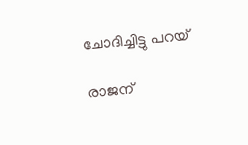ചോദിച്ചിട്ടു പറയ്‌

രാജന്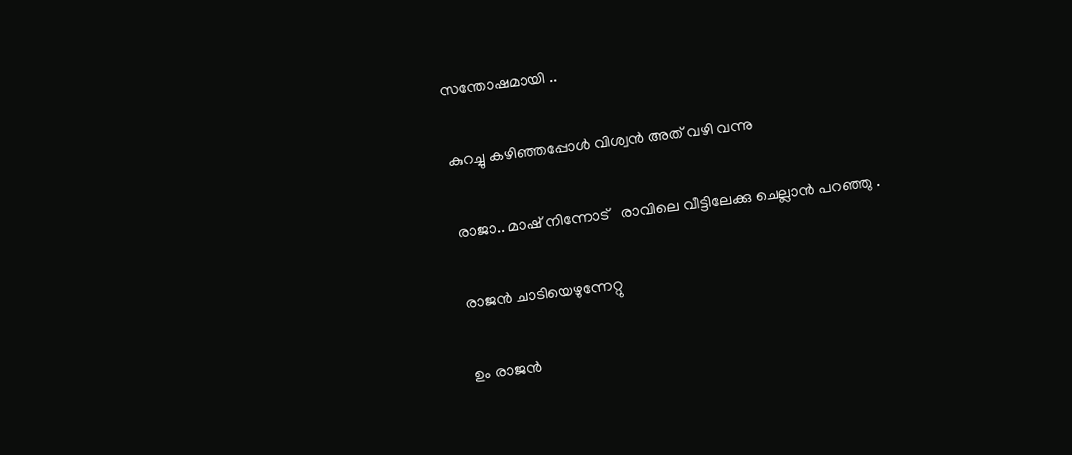സന്തോഷമായി ..

കുറച്ചു കഴിഞ്ഞപ്പോൾ വിശ്വൻ അത് വഴി വന്നു

രാജാ.. മാഷ് നിന്നോട്   രാവിലെ വീട്ടിലേക്കു ചെല്ലാൻ പറഞ്ഞു .

രാജൻ ചാടിയെഴുന്നേറ്റു

ഉം രാജൻ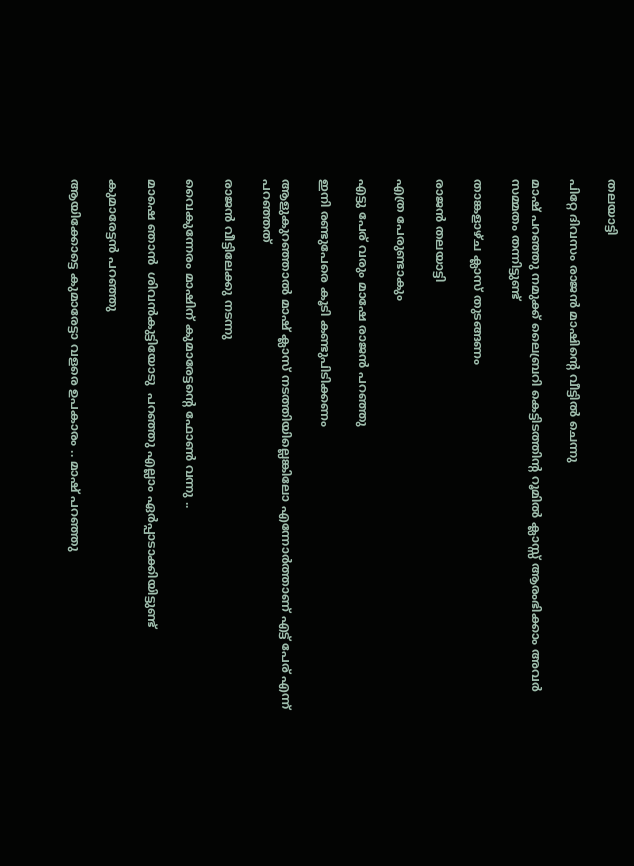തലയാട്ടി

പിറ്റേ ദിവസം രാജൻ മാഷിന്റെ വീട്ടിൽ ചെന്നു

മാഷ് പറഞ്ഞു നമുക്ക് ലൈബ്രറി കെട്ടിടത്തിന്റ റൂമിൽ ക്ലാസ്സ് ആരംഭിക്കാം അവർ സമ്മതം തന്നിട്ടുണ്ട്

താങ്കളാഴ്ച ക്ലാസ് തുടങ്ങണം

രാജൻ തലയാട്ടി

എത്ര പേരുണ്ടാകും

എട്ടു പേര് വരും മാഷേ രാജൻ പറഞ്ഞു

ഇനി രണ്ടുപേരെ കൂടി കണ്ടുപിടിക്കണം

ആളുകുറഞ്ഞാൽ മാഷ് ക്ലാസ് നടത്തിയില്ലെങ്കിലോ എന്നോർത്താണ് എട്ട്‌ പേര് എന്ന് പറഞ്ഞത്

രാജൻ വീട്ടിലേക്കു നടന്നു

വൈകുന്നേരം മാഷിന് കുമാരേട്ടന്റെ ഫോൺ വന്നു ..

മാഷെ ഞാൻ  ശിവൻകുട്ടിയോടു  പറഞ്ഞു എല്ലാം ഏർപ്പാടാക്കിയിട്ടുണ്ട്

കുമാരേട്ടൻ പറഞ്ഞു

ആയിക്കോട്ടെ കുമാരേട്ടാ വളരെ ഉപകാരം .. മാഷ് പറഞ്ഞു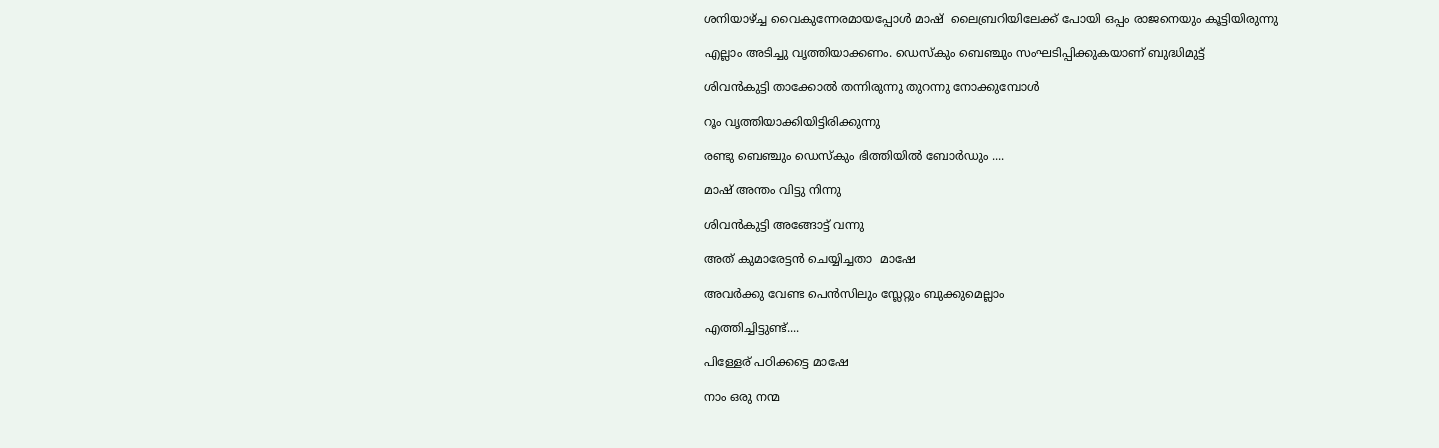ശനിയാഴ്ച്ച വൈകുന്നേരമായപ്പോൾ മാഷ്  ലൈബ്രറിയിലേക്ക് പോയി ഒപ്പം രാജനെയും കൂട്ടിയിരുന്നു

എല്ലാം അടിച്ചു വൃത്തിയാക്കണം. ഡെസ്കും ബെഞ്ചും സംഘടിപ്പിക്കുകയാണ് ബുദ്ധിമുട്ട്

ശിവൻകുട്ടി താക്കോൽ തന്നിരുന്നു തുറന്നു നോക്കുമ്പോൾ

റൂം വൃത്തിയാക്കിയിട്ടിരിക്കുന്നു

രണ്ടു ബെഞ്ചും ഡെസ്കും ഭിത്തിയിൽ ബോർഡും ....

മാഷ് അന്തം വിട്ടു നിന്നു

ശിവൻകുട്ടി അങ്ങോട്ട് വന്നു

അത് കുമാരേട്ടൻ ചെയ്യിച്ചതാ  മാഷേ

അവർക്കു വേണ്ട പെൻസിലും സ്ലേറ്റും ബുക്കുമെല്ലാം

എത്തിച്ചിട്ടുണ്ട്....

പിള്ളേര് പഠിക്കട്ടെ മാഷേ

നാം ഒരു നന്മ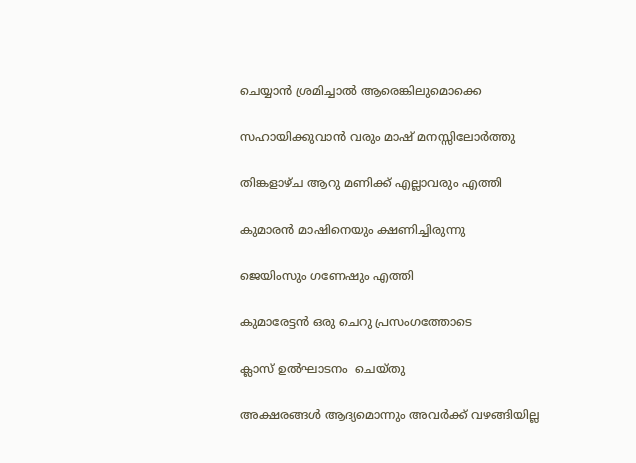ചെയ്യാൻ ശ്രമിച്ചാൽ ആരെങ്കിലുമൊക്കെ

സഹായിക്കുവാൻ വരും മാഷ് മനസ്സിലോർത്തു

തിങ്കളാഴ്ച ആറു മണിക്ക് എല്ലാവരും എത്തി

കുമാരൻ മാഷിനെയും ക്ഷണിച്ചിരുന്നു

ജെയിംസും ഗണേഷും എത്തി

കുമാരേട്ടൻ ഒരു ചെറു പ്രസംഗത്തോടെ

ക്ലാസ് ഉൽഘാടനം  ചെയ്തു

അക്ഷരങ്ങൾ ആദ്യമൊന്നും അവർക്ക് വഴങ്ങിയില്ല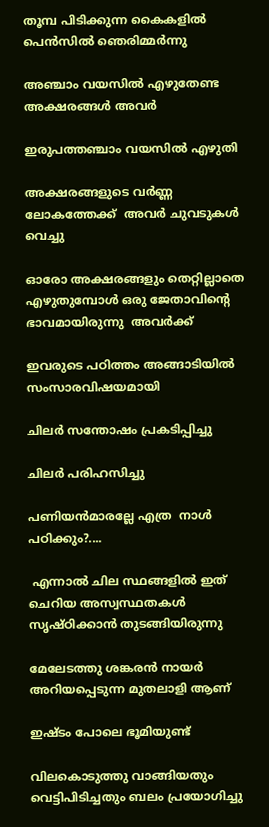തൂമ്പ പിടിക്കുന്ന കൈകളിൽ പെൻസിൽ ഞെരിമ്മർന്നു

അഞ്ചാം വയസിൽ എഴുതേണ്ട അക്ഷരങ്ങൾ അവർ

ഇരുപത്തഞ്ചാം വയസിൽ എഴുതി

അക്ഷരങ്ങളുടെ വർണ്ണ ലോകത്തേക്ക്  അവർ ചുവടുകൾ വെച്ചു

ഓരോ അക്ഷരങ്ങളും തെറ്റില്ലാതെ എഴുതുമ്പോൾ ഒരു ജേതാവിന്റെ ഭാവമായിരുന്നു  അവർക്ക്

ഇവരുടെ പഠിത്തം അങ്ങാടിയിൽ സംസാരവിഷയമായി

ചിലർ സന്തോഷം പ്രകടിപ്പിച്ചു

ചിലർ പരിഹസിച്ചു

പണിയൻമാരല്ലേ എത്ര  നാൾ പഠിക്കും?....

 എന്നാൽ ചില സ്ഥങ്ങളിൽ ഇത് ചെറിയ അസ്വസ്ഥതകൾ സൃഷ്ഠിക്കാൻ തുടങ്ങിയിരുന്നു

മേലേടത്തു ശങ്കരൻ നായർ അറിയപ്പെടുന്ന മുതലാളി ആണ്

ഇഷ്ടം പോലെ ഭൂമിയുണ്ട്

വിലകൊടുത്തു വാങ്ങിയതും വെട്ടിപിടിച്ചതും ബലം പ്രയോഗിച്ചു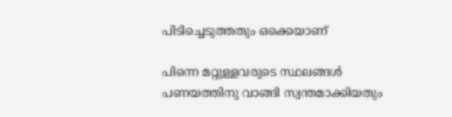പിടിച്ചെടുത്തതും ഒക്കെയാണ്

പിന്നെ മറ്റുള്ളവരുടെ സ്ഥലങ്ങൾ പണയത്തിനു വാങ്ങി സ്വന്തമാക്കിയതും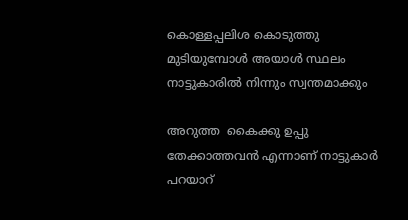കൊള്ളപ്പലിശ കൊടുത്തു മുടിയുമ്പോൾ അയാൾ സ്ഥലം നാട്ടുകാരിൽ നിന്നും സ്വന്തമാക്കും

അറുത്ത  കൈക്കു ഉപ്പു തേക്കാത്തവൻ എന്നാണ് നാട്ടുകാർ പറയാറ്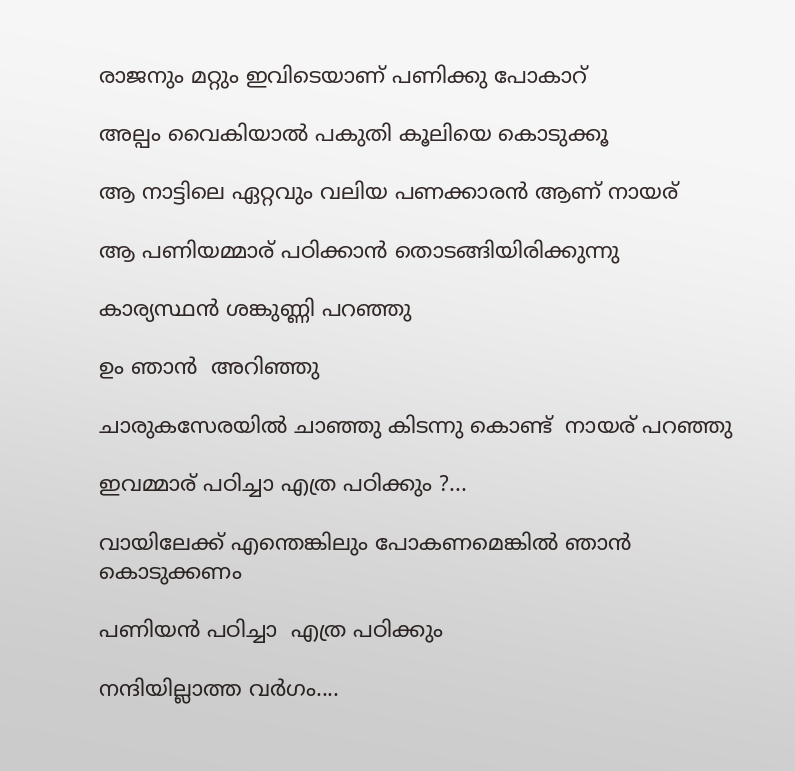രാജനും മറ്റും ഇവിടെയാണ് പണിക്കു പോകാറ്

അല്പം വൈകിയാൽ പകുതി കൂലിയെ കൊടുക്കൂ

ആ നാട്ടിലെ ഏറ്റവും വലിയ പണക്കാരൻ ആണ് നായര്

ആ പണിയമ്മാര് പഠിക്കാൻ തൊടങ്ങിയിരിക്കുന്നു

കാര്യസ്ഥൻ ശങ്കുണ്ണി പറഞ്ഞു

ഉം ഞാൻ  അറിഞ്ഞു

ചാരുകസേരയിൽ ചാഞ്ഞു കിടന്നു കൊണ്ട്  നായര് പറഞ്ഞു

ഇവമ്മാര് പഠിച്ചാ എത്ര പഠിക്കും ?...

വായിലേക്ക് എന്തെങ്കിലും പോകണമെങ്കിൽ ഞാൻ കൊടുക്കണം

പണിയൻ പഠിച്ചാ  എത്ര പഠിക്കും

നന്ദിയില്ലാത്ത വർഗം....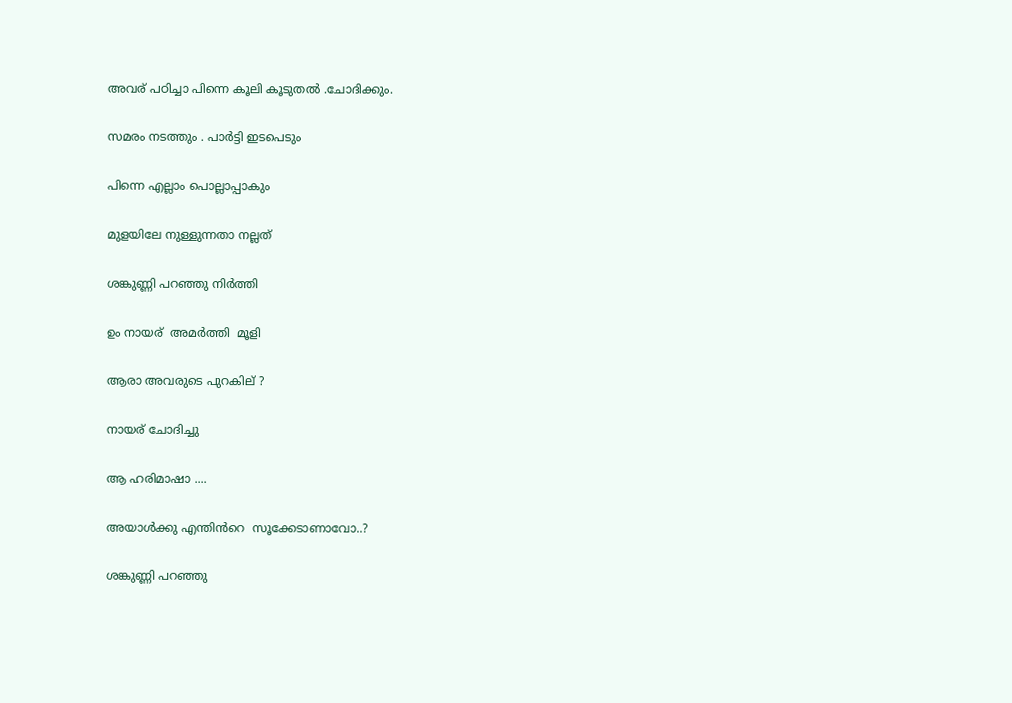അവര് പഠിച്ചാ പിന്നെ കൂലി കൂടുതൽ .ചോദിക്കും.

സമരം നടത്തും . പാർട്ടി ഇടപെടും

പിന്നെ എല്ലാം പൊല്ലാപ്പാകും

മുളയിലേ നുള്ളുന്നതാ നല്ലത്

ശങ്കുണ്ണി പറഞ്ഞു നിർത്തി

ഉം നായര്  അമർത്തി  മൂളി

ആരാ അവരുടെ പുറകില് ?

നായര് ചോദിച്ചു

ആ ഹരിമാഷാ ....

അയാൾക്കു എന്തിൻറെ  സൂക്കേടാണാവോ..?

ശങ്കുണ്ണി പറഞ്ഞു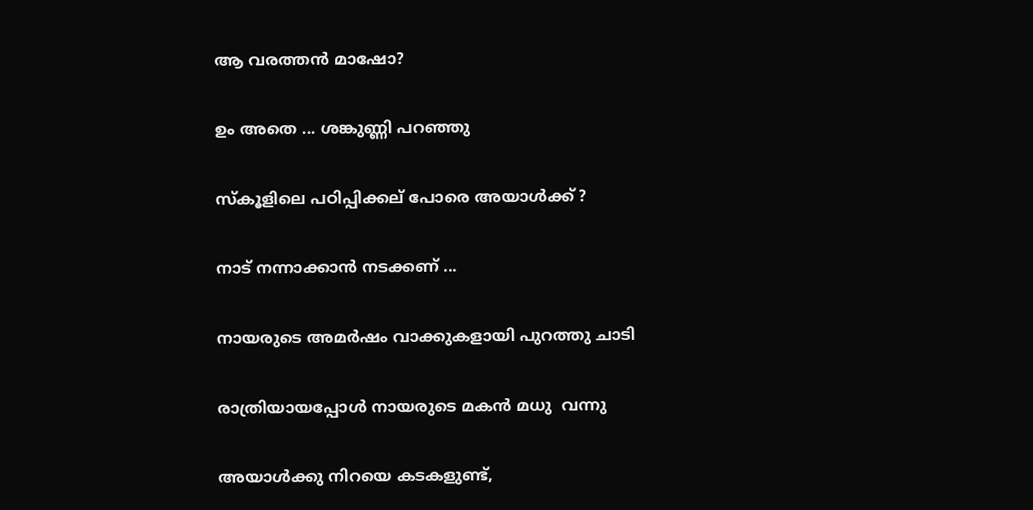ആ വരത്തൻ മാഷോ?

ഉം അതെ ... ശങ്കുണ്ണി പറഞ്ഞു

സ്കൂളിലെ പഠിപ്പിക്കല് പോരെ അയാൾക്ക് ?

നാട് നന്നാക്കാൻ നടക്കണ് ...

നായരുടെ അമർഷം വാക്കുകളായി പുറത്തു ചാടി

രാത്രിയായപ്പോൾ നായരുടെ മകൻ മധു  വന്നു

അയാൾക്കു നിറയെ കടകളുണ്ട്,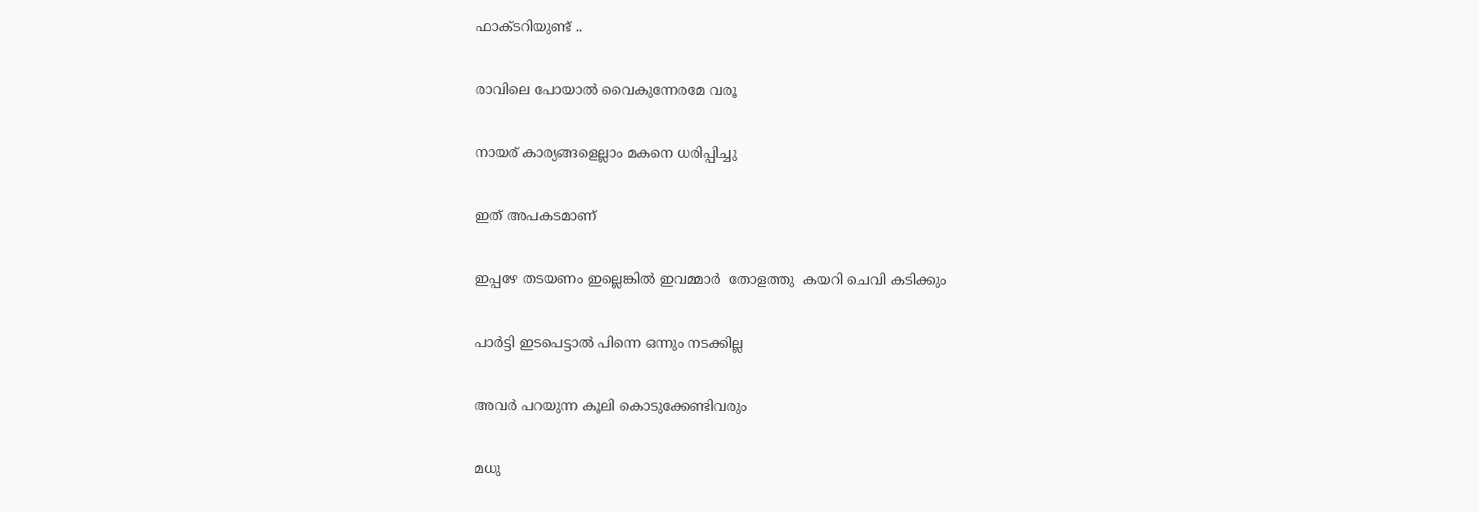ഫാക്ടറിയുണ്ട് ..

രാവിലെ പോയാൽ വൈകുന്നേരമേ വരൂ

നായര് കാര്യങ്ങളെല്ലാം മകനെ ധരിപ്പിച്ചു

ഇത് അപകടമാണ്

ഇപ്പഴേ തടയണം ഇല്ലെങ്കിൽ ഇവമ്മാർ  തോളത്തു  കയറി ചെവി കടിക്കും

പാർട്ടി ഇടപെട്ടാൽ പിന്നെ ഒന്നും നടക്കില്ല

അവർ പറയുന്ന കൂലി കൊടുക്കേണ്ടിവരും

മധു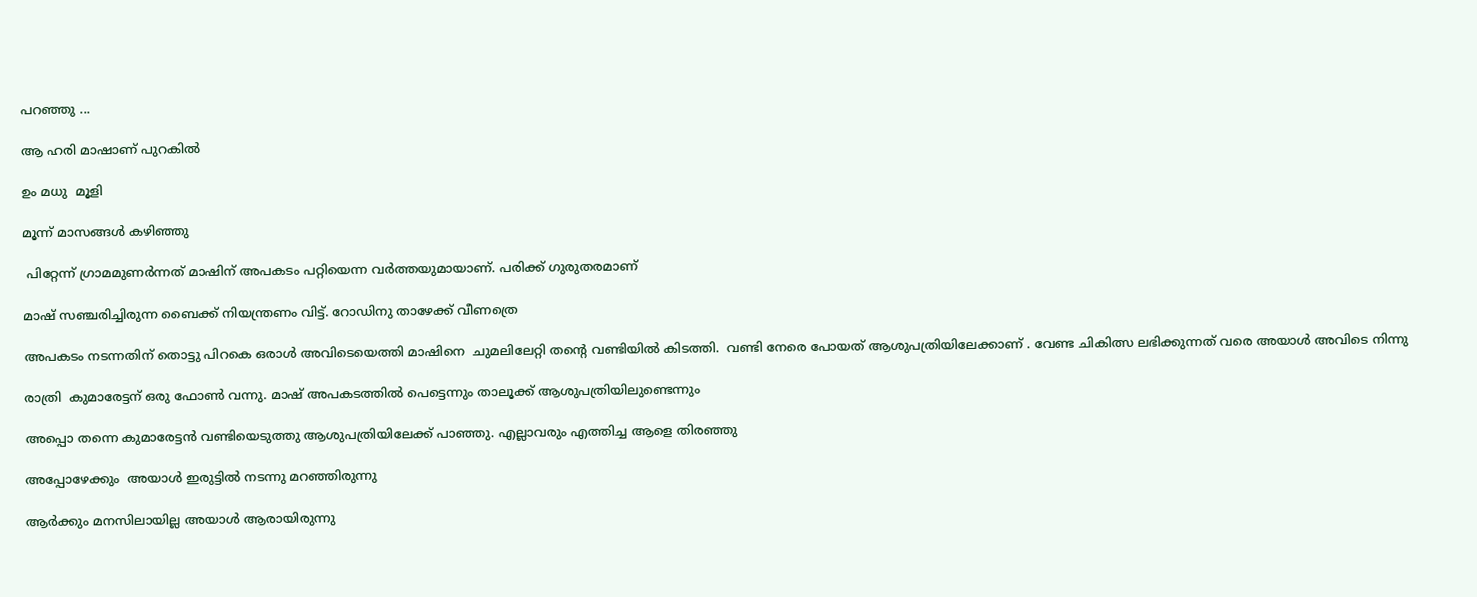പറഞ്ഞു ...

ആ ഹരി മാഷാണ് പുറകിൽ

ഉം മധു  മൂളി

മൂന്ന് മാസങ്ങൾ കഴിഞ്ഞു

 പിറ്റേന്ന് ഗ്രാമമുണർന്നത് മാഷിന് അപകടം പറ്റിയെന്ന വർത്തയുമായാണ്. പരിക്ക് ഗുരുതരമാണ്

മാഷ് സഞ്ചരിച്ചിരുന്ന ബൈക്ക് നിയന്ത്രണം വിട്ട്. റോഡിനു താഴേക്ക് വീണത്രെ

അപകടം നടന്നതിന് തൊട്ടു പിറകെ ഒരാൾ അവിടെയെത്തി മാഷിനെ  ചുമലിലേറ്റി തന്റെ വണ്ടിയിൽ കിടത്തി.  വണ്ടി നേരെ പോയത് ആശുപത്രിയിലേക്കാണ് . വേണ്ട ചികിത്സ ലഭിക്കുന്നത് വരെ അയാൾ അവിടെ നിന്നു

രാത്രി  കുമാരേട്ടന് ഒരു ഫോൺ വന്നു. മാഷ് അപകടത്തിൽ പെട്ടെന്നും താലൂക്ക് ആശുപത്രിയിലുണ്ടെന്നും

അപ്പൊ തന്നെ കുമാരേട്ടൻ വണ്ടിയെടുത്തു ആശുപത്രിയിലേക്ക് പാഞ്ഞു. എല്ലാവരും എത്തിച്ച ആളെ തിരഞ്ഞു

അപ്പോഴേക്കും  അയാൾ ഇരുട്ടിൽ നടന്നു മറഞ്ഞിരുന്നു

ആർക്കും മനസിലായില്ല അയാൾ ആരായിരുന്നു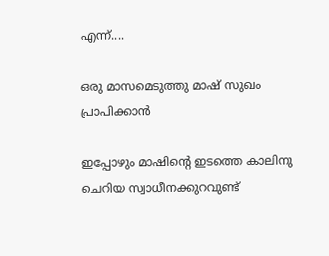എന്ന്....

ഒരു മാസമെടുത്തു മാഷ് സുഖം പ്രാപിക്കാൻ

ഇപ്പോഴും മാഷിന്റെ ഇടത്തെ കാലിനു ചെറിയ സ്വാധീനക്കുറവുണ്ട്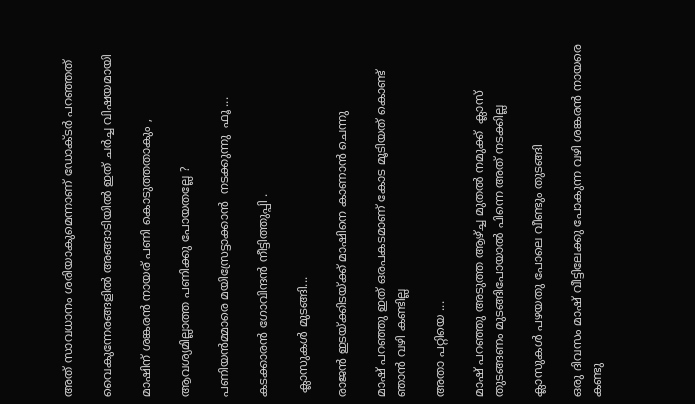അത് സാവധാനം ശരിയാകുമെന്നാണ് ഡോക്ടർ പറഞ്ഞത്

വൈകുന്നേരങ്ങളിൽ അങ്ങാടിയിൽ ഇത് ചർച്ച വിഷയമായി

മാഷിന് ശങ്കരൻ നായര് പണി കൊടുത്തതാകും ,

ആവശ്യമില്ലാത്ത പണിക്കു പോയതല്ലേ ?

പണിയൻമ്മാരെ മയിസ്രേട്ടാക്കാൻ  നടക്കുന്നു  ഫൂ ...

കടക്കാരൻ ഗോവിന്ദൻ നീട്ടിത്തുപ്പി .

 ക്ലാസുകൾ മുടങ്ങി...

രാജൻ ഇടയ്ക്കിടയ്ക്ക് മാഷിനെ കാണാൻ ചെന്നു

മാഷ് പറഞ്ഞു ഇത് ഒരപകടമാണ് കോട മൂടിയത് കൊണ്ട് ഞാൻ വഴി കണ്ടില്ല

അതാ പറ്റിയെ ...

മാഷ് പറഞ്ഞു അടുത്ത ആഴ്ച്ച മുതൽ നമുക്ക്  ക്ലാസ് തുടങ്ങണം മുടങ്ങിപോയാൽ പിന്നെ അത് നടക്കില്ല

ക്ലാസുകൾ പഴയതു പോലെ വീണ്ടും തുടങ്ങി

ഒരു ദിവസം മാഷ് വീട്ടിലേക്കു പോകുന്ന വഴി ശങ്കരൻ നായരെ  കണ്ടു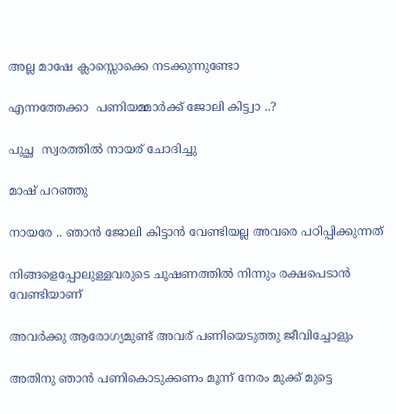അല്ല മാഷേ ക്ലാസ്സൊക്കെ നടക്കുന്നുണ്ടോ

എന്നത്തേക്കാ  പണിയമ്മാർക്ക് ജോലി കിട്ട്വാ ..?

പുച്ഛ  സ്വരത്തിൽ നായര് ചോദിച്ചു

മാഷ് പറഞ്ഞു

നായരേ .. ഞാൻ ജോലി കിട്ടാൻ വേണ്ടിയല്ല അവരെ പഠിപ്പിക്കുന്നത്

നിങ്ങളെപ്പോലുള്ളവരുടെ ചൂഷണത്തിൽ നിന്നും രക്ഷപെടാൻ വേണ്ടിയാണ്

അവർക്കു ആരോഗ്യമുണ്ട് അവര് പണിയെടുത്തു ജീവിച്ചോളും

അതിനു ഞാൻ പണികൊടുക്കണം മൂന്ന് നേരം മുക്ക് മുട്ടെ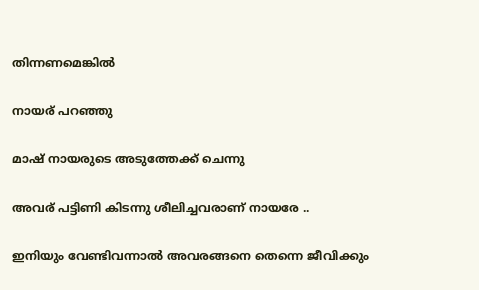തിന്നണമെങ്കിൽ

നായര് പറഞ്ഞു

മാഷ് നായരുടെ അടുത്തേക്ക് ചെന്നു

അവര് പട്ടിണി കിടന്നു ശീലിച്ചവരാണ് നായരേ ..

ഇനിയും വേണ്ടിവന്നാൽ അവരങ്ങനെ തെന്നെ ജീവിക്കും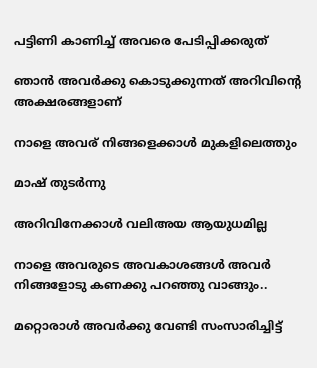പട്ടിണി കാണിച്ച് അവരെ പേടിപ്പിക്കരുത്

ഞാൻ അവർക്കു കൊടുക്കുന്നത് അറിവിന്റെ അക്ഷരങ്ങളാണ്

നാളെ അവര് നിങ്ങളെക്കാൾ മുകളിലെത്തും

മാഷ് തുടർന്നു

അറിവിനേക്കാൾ വലിഅയ ആയുധമില്ല

നാളെ അവരുടെ അവകാശങ്ങൾ അവർ നിങ്ങളോടു കണക്കു പറഞ്ഞു വാങ്ങും..

മറ്റൊരാൾ അവർക്കു വേണ്ടി സംസാരിച്ചിട്ട്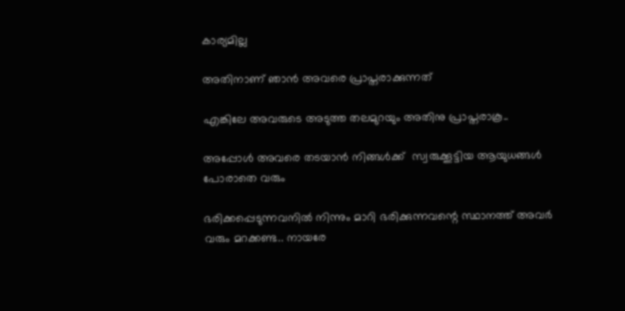കാര്യമില്ല

അതിനാണ് ഞാൻ അവരെ പ്രാപ്തരാക്കുന്നത്

എങ്കിലേ അവരുടെ അടുത്ത തലമുറയും അതിനു പ്രാപ്തരാകൂ..

അപ്പോൾ അവരെ തടയാൻ നിങ്ങൾക്ക്  സ്വരുക്കൂട്ടിയ ആയുധങ്ങൾ പോരാതെ വരും

ഭരിക്കപ്പെടുന്നവനിൽ നിന്നും മാറി ഭരിക്കുന്നവന്റെ സ്ഥാനത്ത് അവർ വരും മറക്കണ്ട.. നായരേ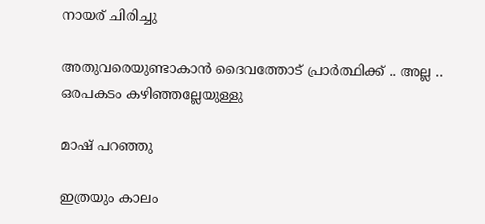നായര് ചിരിച്ചു

അതുവരെയുണ്ടാകാൻ ദൈവത്തോട് പ്രാർത്ഥിക്ക് .. അല്ല .. ഒരപകടം കഴിഞ്ഞല്ലേയുള്ളു

മാഷ് പറഞ്ഞു

ഇത്രയും കാലം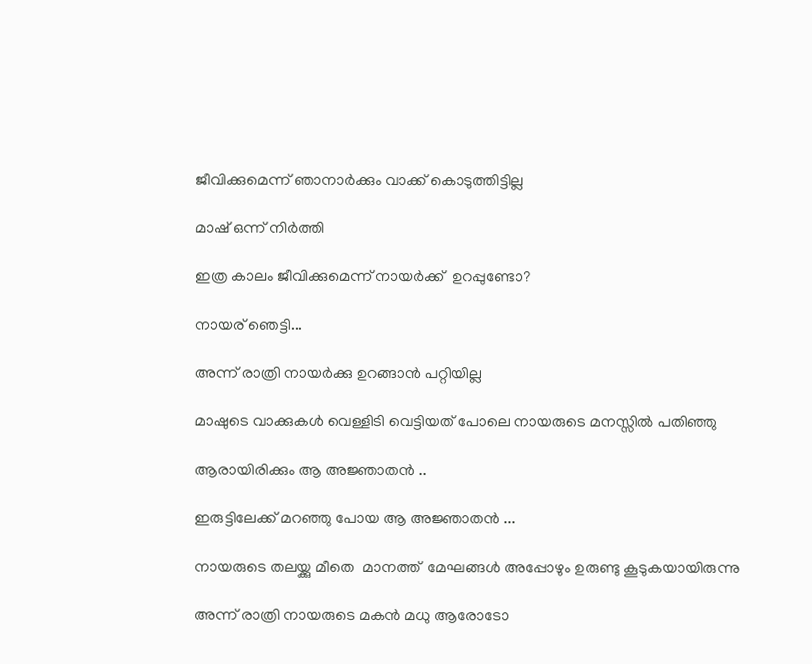ജീവിക്കുമെന്ന് ഞാനാർക്കും വാക്ക് കൊടുത്തിട്ടില്ല

മാഷ് ഒന്ന് നിർത്തി

ഇത്ര കാലം ജീവിക്കുമെന്ന് നായർക്ക്  ഉറപ്പുണ്ടോ?

നായര് ഞെട്ടി...

അന്ന് രാത്രി നായർക്കു ഉറങ്ങാൻ പറ്റിയില്ല

മാഷുടെ വാക്കുകൾ വെള്ളിടി വെട്ടിയത് പോലെ നായരുടെ മനസ്സിൽ പതിഞ്ഞു

ആരായിരിക്കും ആ അജ്ഞാതൻ ..

ഇരുട്ടിലേക്ക് മറഞ്ഞു പോയ ആ അജ്ഞാതൻ ...

നായരുടെ തലയ്ക്കു മീതെ  മാനത്ത്  മേഘങ്ങൾ അപ്പോഴും ഉരുണ്ടു കൂടുകയായിരുന്നു

അന്ന് രാത്രി നായരുടെ മകൻ മധു ആരോടോ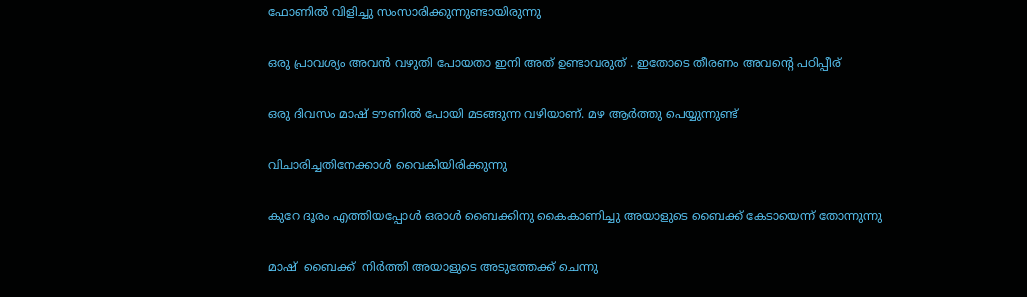ഫോണിൽ വിളിച്ചു സംസാരിക്കുന്നുണ്ടായിരുന്നു

ഒരു പ്രാവശ്യം അവൻ വഴുതി പോയതാ ഇനി അത് ഉണ്ടാവരുത് . ഇതോടെ തീരണം അവന്റെ പഠിപ്പീര്

ഒരു ദിവസം മാഷ് ടൗണിൽ പോയി മടങ്ങുന്ന വഴിയാണ്. മഴ ആർത്തു പെയ്യുന്നുണ്ട്

വിചാരിച്ചതിനേക്കാൾ വൈകിയിരിക്കുന്നു

കുറേ ദൂരം എത്തിയപ്പോൾ ഒരാൾ ബൈക്കിനു കൈകാണിച്ചു അയാളുടെ ബൈക്ക് കേടായെന്ന് തോന്നുന്നു

മാഷ്  ബൈക്ക്  നിർത്തി അയാളുടെ അടുത്തേക്ക് ചെന്നു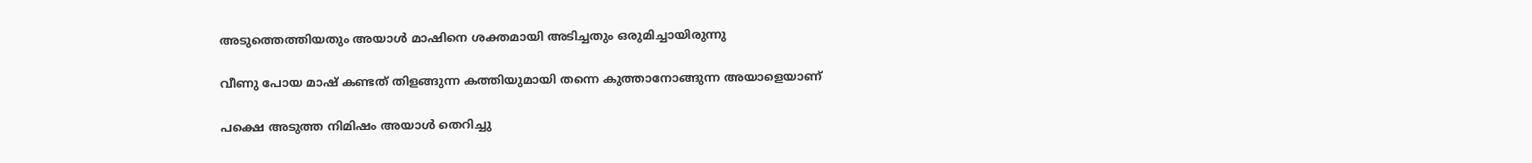അടുത്തെത്തിയതും അയാൾ മാഷിനെ ശക്തമായി അടിച്ചതും ഒരുമിച്ചായിരുന്നു

വീണു പോയ മാഷ് കണ്ടത് തിളങ്ങുന്ന കത്തിയുമായി തന്നെ കുത്താനോങ്ങുന്ന അയാളെയാണ്

പക്ഷെ അടുത്ത നിമിഷം അയാൾ തെറിച്ചു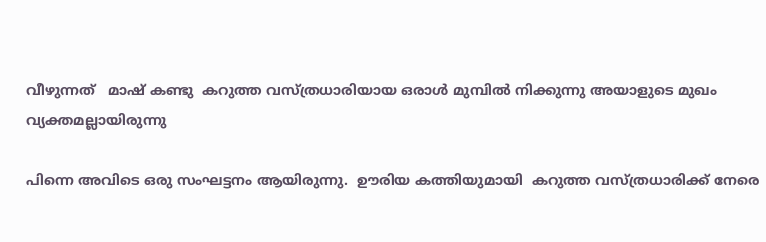വീഴുന്നത്   മാഷ് കണ്ടു  കറുത്ത വസ്ത്രധാരിയായ ഒരാൾ മുമ്പിൽ നിക്കുന്നു അയാളുടെ മുഖം വ്യക്തമല്ലായിരുന്നു

പിന്നെ അവിടെ ഒരു സംഘട്ടനം ആയിരുന്നു.  ഊരിയ കത്തിയുമായി  കറുത്ത വസ്ത്രധാരിക്ക് നേരെ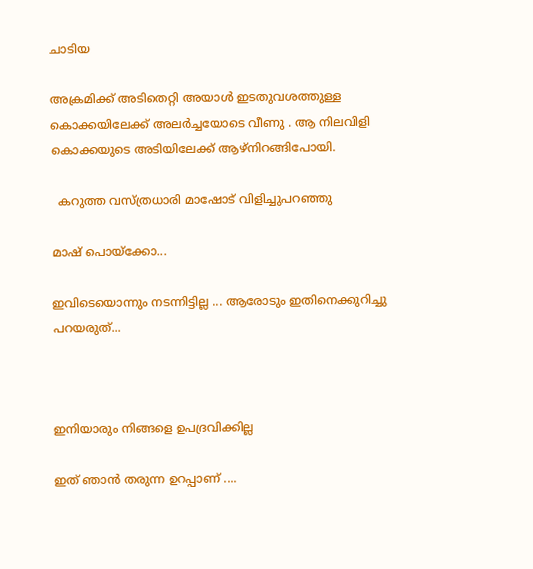ചാടിയ

അക്രമിക്ക് അടിതെറ്റി അയാൾ ഇടതുവശത്തുള്ള കൊക്കയിലേക്ക് അലർച്ചയോടെ വീണു . ആ നിലവിളി കൊക്കയുടെ അടിയിലേക്ക് ആഴ്നിറങ്ങിപോയി.

  കറുത്ത വസ്ത്രധാരി മാഷോട് വിളിച്ചുപറഞ്ഞു

മാഷ് പൊയ്ക്കോ...

ഇവിടെയൊന്നും നടന്നിട്ടില്ല ... ആരോടും ഇതിനെക്കുറിച്ചു പറയരുത്...



ഇനിയാരും നിങ്ങളെ ഉപദ്രവിക്കില്ല

ഇത് ഞാൻ തരുന്ന ഉറപ്പാണ് ....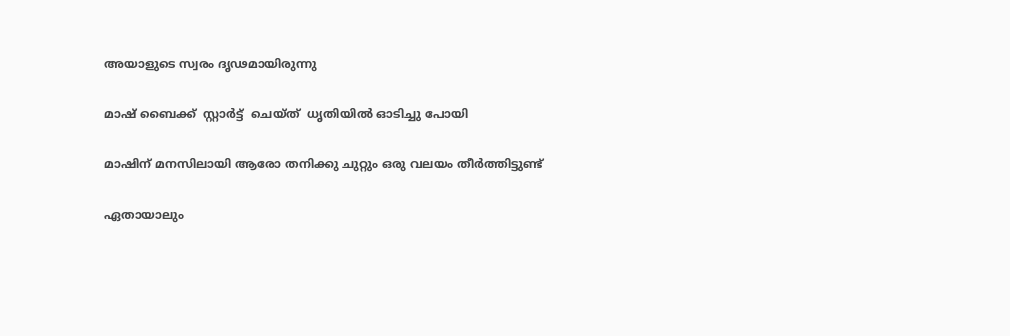അയാളുടെ സ്വരം ദൃഢമായിരുന്നു

മാഷ് ബൈക്ക്  സ്റ്റാർട്ട്  ചെയ്ത്  ധൃതിയിൽ ഓടിച്ചു പോയി

മാഷിന് മനസിലായി ആരോ തനിക്കു ചുറ്റും ഒരു വലയം തീർത്തിട്ടുണ്ട്

ഏതായാലും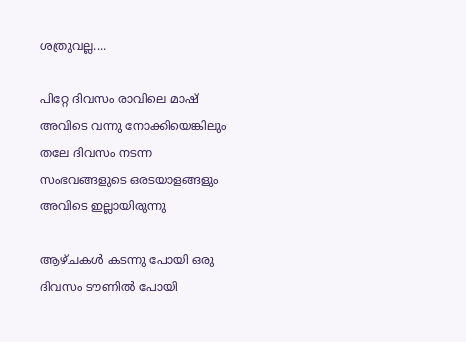ശത്രുവല്ല....

പിറ്റേ ദിവസം രാവിലെ മാഷ് അവിടെ വന്നു നോക്കിയെങ്കിലും തലേ ദിവസം നടന്ന സംഭവങ്ങളുടെ ഒരടയാളങ്ങളും അവിടെ ഇല്ലായിരുന്നു

ആഴ്ചകൾ കടന്നു പോയി ഒരു ദിവസം ടൗണിൽ പോയി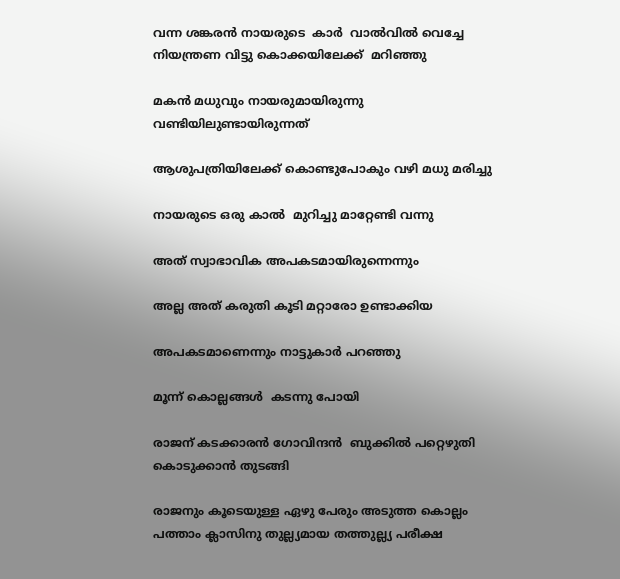വന്ന ശങ്കരൻ നായരുടെ  കാർ  വാൽവിൽ വെച്ചേ നിയന്ത്രണ വിട്ടു കൊക്കയിലേക്ക്  മറിഞ്ഞു

മകൻ മധുവും നായരുമായിരുന്നു വണ്ടിയിലുണ്ടായിരുന്നത്

ആശുപത്രിയിലേക്ക് കൊണ്ടുപോകും വഴി മധു മരിച്ചു

നായരുടെ ഒരു കാൽ  മുറിച്ചു മാറ്റേണ്ടി വന്നു

അത് സ്വാഭാവിക അപകടമായിരുന്നെന്നും

അല്ല അത് കരുതി കൂടി മറ്റാരോ ഉണ്ടാക്കിയ

അപകടമാണെന്നും നാട്ടുകാർ പറഞ്ഞു

മൂന്ന് കൊല്ലങ്ങൾ  കടന്നു പോയി

രാജന് കടക്കാരൻ ഗോവിന്ദൻ  ബുക്കിൽ പറ്റെഴുതി  കൊടുക്കാൻ തുടങ്ങി

രാജനും കൂടെയുള്ള ഏഴു പേരും അടുത്ത കൊല്ലം പത്താം ക്ലാസിനു തുല്ല്യമായ തത്തുല്ല്യ പരീക്ഷ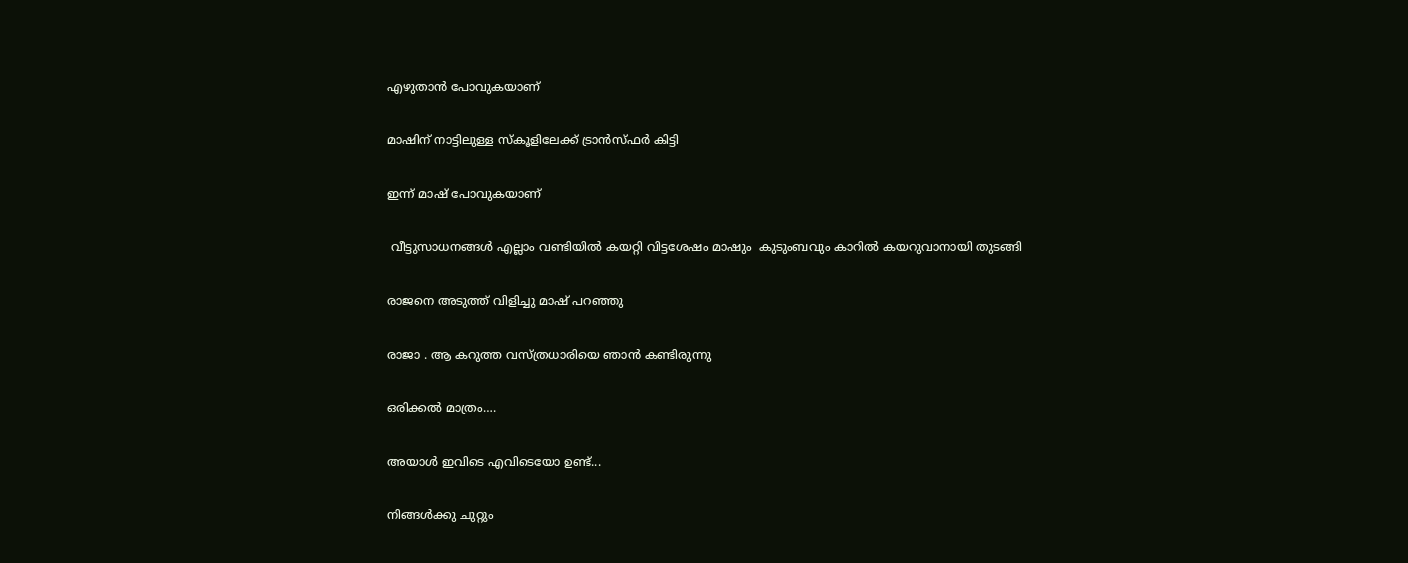എഴുതാൻ പോവുകയാണ്

മാഷിന് നാട്ടിലുള്ള സ്കൂളിലേക്ക് ട്രാൻസ്ഫർ കിട്ടി

ഇന്ന് മാഷ് പോവുകയാണ്

 വീട്ടുസാധനങ്ങൾ എല്ലാം വണ്ടിയിൽ കയറ്റി വിട്ടശേഷം മാഷും  കുടുംബവും കാറിൽ കയറുവാനായി തുടങ്ങി

രാജനെ അടുത്ത് വിളിച്ചു മാഷ് പറഞ്ഞു

രാജാ . ആ കറുത്ത വസ്ത്രധാരിയെ ഞാൻ കണ്ടിരുന്നു

ഒരിക്കൽ മാത്രം….

അയാൾ ഇവിടെ എവിടെയോ ഉണ്ട്...

നിങ്ങൾക്കു ചുറ്റും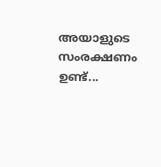അയാളുടെ സംരക്ഷണം ഉണ്ട്...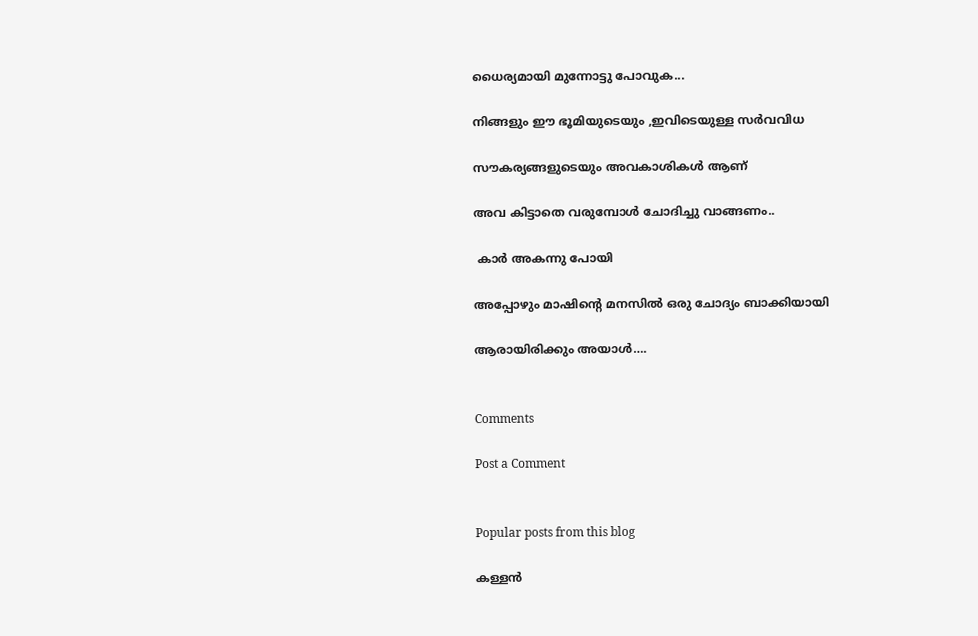ധൈര്യമായി മുന്നോട്ടു പോവുക...

നിങ്ങളും ഈ ഭൂമിയുടെയും ,ഇവിടെയുള്ള സർവവിധ

സൗകര്യങ്ങളുടെയും അവകാശികൾ ആണ്

അവ കിട്ടാതെ വരുമ്പോൾ ചോദിച്ചു വാങ്ങണം..

 കാർ അകന്നു പോയി

അപ്പോഴും മാഷിന്റെ മനസിൽ ഒരു ചോദ്യം ബാക്കിയായി

ആരായിരിക്കും അയാൾ….


Comments

Post a Comment


Popular posts from this blog

കള്ളൻ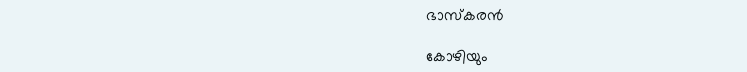ഭാസ്കരൻ

കോഴിയും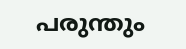പരുന്തും